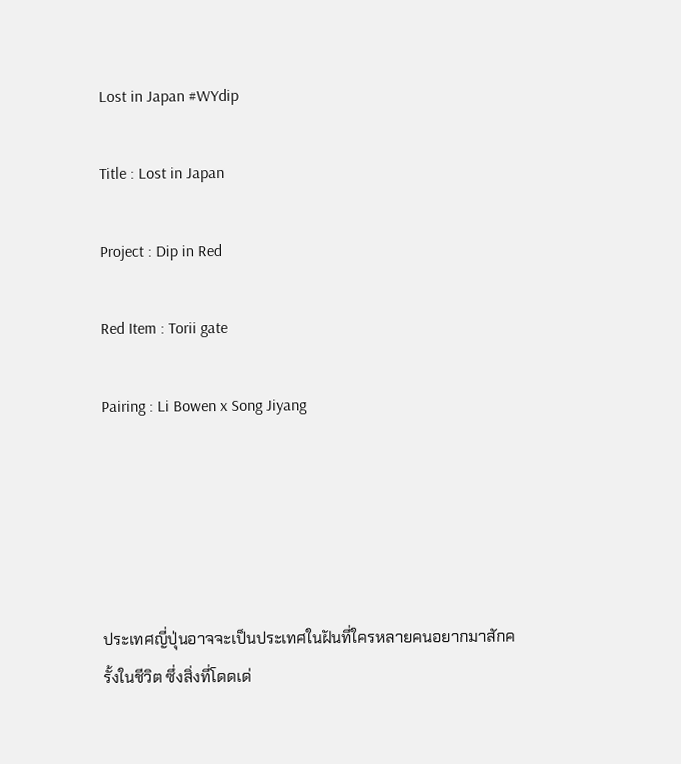Lost in Japan #WYdip

Title : Lost in Japan

Project : Dip in Red

Red Item : Torii gate

Pairing : Li Bowen x Song Jiyang





ประเทศญี่ปุ่นอาจจะเป็นประเทศในฝันที่ใครหลายคนอยากมาสักครั้งในชีวิต ซึ่งสิ่งที่โดดเด่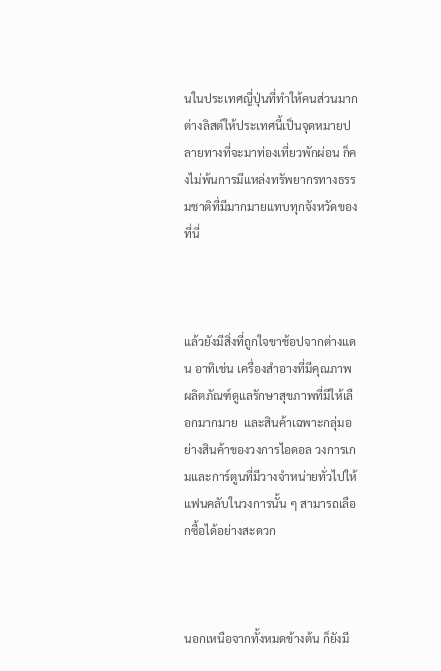นในประเทศญี่ปุ่นที่ทำให้คนส่วนมากต่างลิสต์ให้ประเทศนี้เป็นจุดหมายปลายทางที่จะมาท่องเที่ยวพักผ่อน ก็คงไม่พ้นการมีแหล่งทรัพยากรทางธรรมชาติที่มีมากมายแทบทุกจังหวัดของที่นี่



แล้วยังมีสิ่งที่ถูกใจขาช้อปจากต่างแดน อาทิเช่น เครื่องสำอางที่มีคุณภาพ ผลิตภัณฑ์ดูแลรักษาสุขภาพที่มีให้เลือกมากมาย  และสินค้าเฉพาะกลุ่มอย่างสินค้าของวงการไอดอล วงการเกมและการ์ตูนที่มีวางจำหน่ายทั่วไปให้แฟนคลับในวงการนั้น ๆ สามารถเลือกซื้อได้อย่างสะดวก



นอกเหนือจากทั้งหมดข้างต้น ก็ยังมี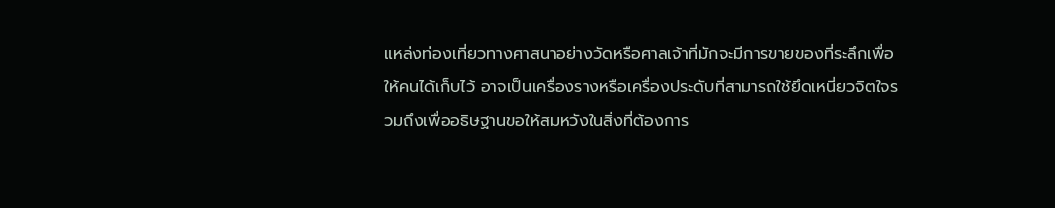แหล่งท่องเที่ยวทางศาสนาอย่างวัดหรือศาลเจ้าที่มักจะมีการขายของที่ระลึกเพื่อให้คนได้เก็บไว้ อาจเป็นเครื่องรางหรือเครื่องประดับที่สามารถใช้ยึดเหนี่ยวจิตใจรวมถึงเพื่ออธิษฐานขอให้สมหวังในสิ่งที่ต้องการ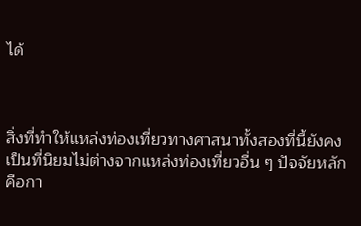ได้



สิ่งที่ทำให้แหล่งท่องเที่ยวทางศาสนาทั้งสองที่นี้ยังคงเป็นที่นิยมไม่ต่างจากแหล่งท่องเที่ยวอื่น ๆ ปัจจัยหลักคือกา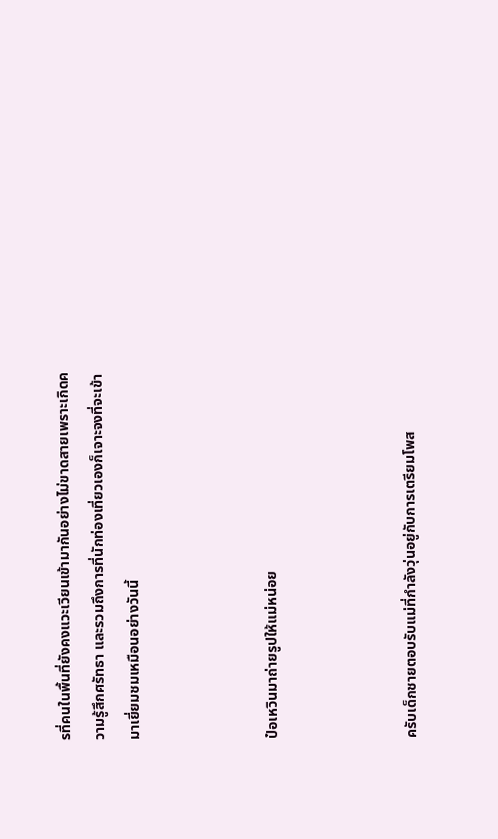รที่คนในพื้นที่ยังคงแวะเวียนเข้ามากันอย่างไม่ขาดสายเพราะเกิดความรู้สึกศรัทธา และรวมถึงการที่นักท่องเที่ยวเองก็เจาะจงที่จะเข้ามาเยี่ยมชมเหมือนอย่างวันนี้



ป๋อเหวินมาถ่ายรูปให้แม่หน่อย



ครับเด็กชายตอบรับแม่ที่กำลังวุ่นอยู่กับการเตรียมโพส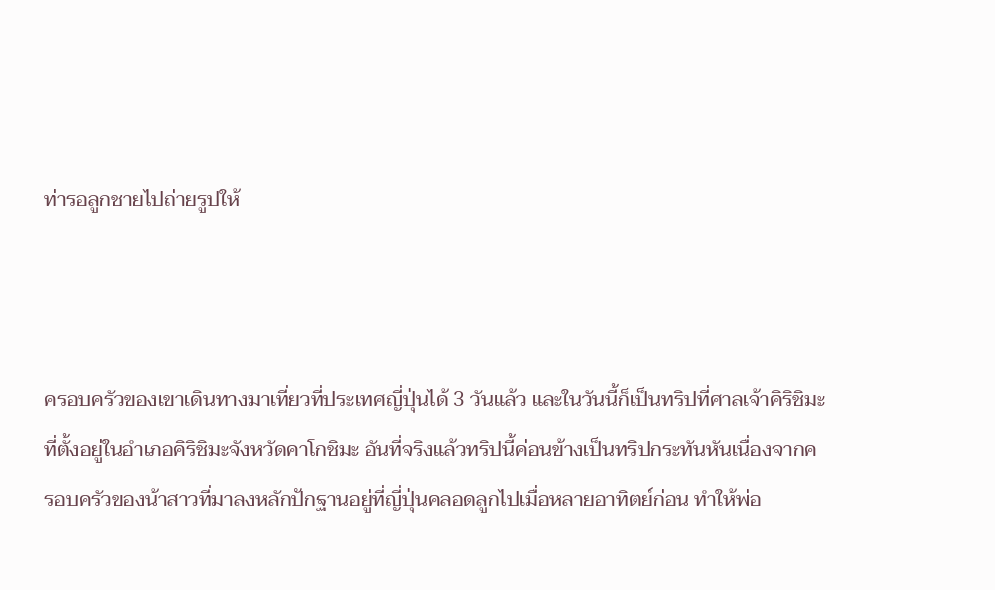ท่ารอลูกชายไปถ่ายรูปให้



ครอบครัวของเขาเดินทางมาเที่ยวที่ประเทศญี่ปุ่นได้ 3 วันแล้ว และในวันนี้ก็เป็นทริปที่ศาลเจ้าคิริชิมะที่ตั้งอยู่ในอำเภอคิริชิมะจังหวัดคาโกชิมะ อันที่จริงแล้วทริปนี้ค่อนข้างเป็นทริปกระทันหันเนื่องจากครอบครัวของน้าสาวที่มาลงหลักปักฐานอยู่ที่ญี่ปุ่นคลอดลูกไปเมื่อหลายอาทิตย์ก่อน ทำให้พ่อ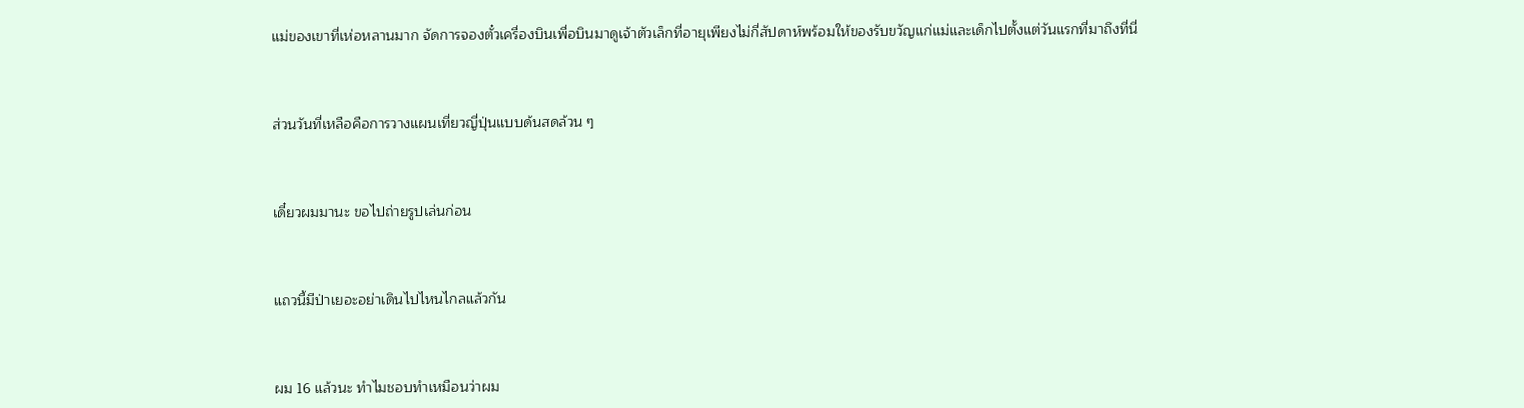แม่ของเขาที่เห่อหลานมาก จัดการจองตั๋วเครื่องบินเพื่อบินมาดูเจ้าตัวเล็กที่อายุเพียงไม่กี่สัปดาห์พร้อมให้ของรับขวัญแก่แม่และเด็กไปตั้งแต่วันแรกที่มาถึงที่นี่



ส่วนวันที่เหลือคือการวางแผนเที่ยวญี่ปุ่นแบบด้นสดล้วน ๆ



เดี๋ยวผมมานะ ขอไปถ่ายรูปเล่นก่อน



แถวนี้มีป่าเยอะอย่าเดินไปไหนไกลแล้วกัน



ผม 16 แล้วนะ ทำไมชอบทำเหมือนว่าผม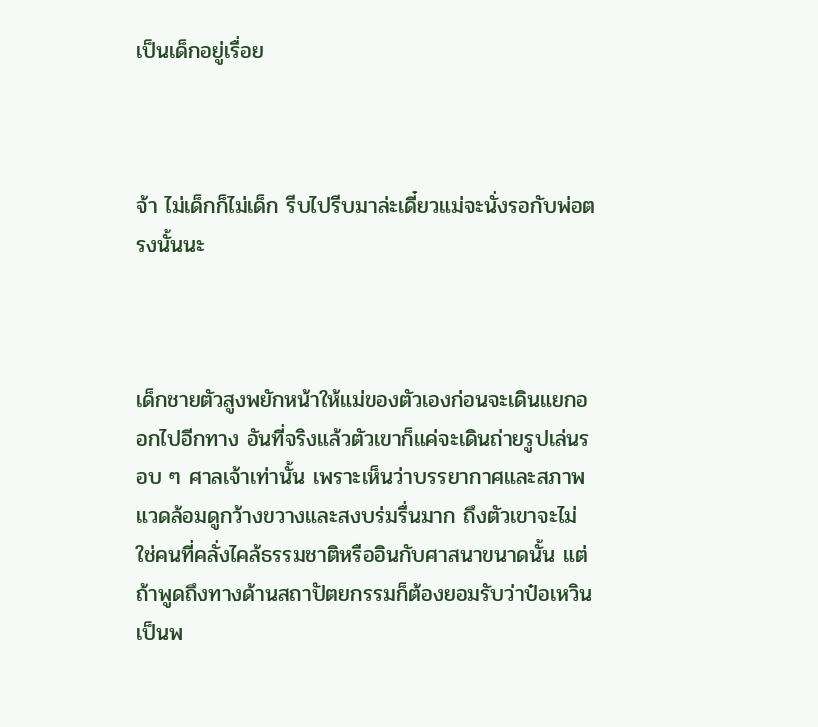เป็นเด็กอยู่เรื่อย



จ้า ไม่เด็กก็ไม่เด็ก รีบไปรีบมาล่ะเดี๋ยวแม่จะนั่งรอกับพ่อตรงนั้นนะ



เด็กชายตัวสูงพยักหน้าให้แม่ของตัวเองก่อนจะเดินแยกออกไปอีกทาง อันที่จริงแล้วตัวเขาก็แค่จะเดินถ่ายรูปเล่นรอบ ๆ ศาลเจ้าเท่านั้น เพราะเห็นว่าบรรยากาศและสภาพแวดล้อมดูกว้างขวางและสงบร่มรื่นมาก ถึงตัวเขาจะไม่ใช่คนที่คลั่งไคล้ธรรมชาติหรืออินกับศาสนาขนาดนั้น แต่ถ้าพูดถึงทางด้านสถาปัตยกรรมก็ต้องยอมรับว่าป๋อเหวินเป็นพ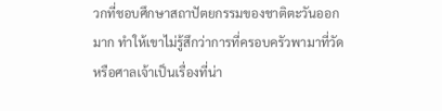วกที่ชอบศึกษาสถาปัตยกรรมของชาติตะวันออกมาก ทำให้เขาไม่รู้สึกว่าการที่ครอบครัวพามาที่วัดหรือศาลเจ้าเป็นเรื่องที่น่า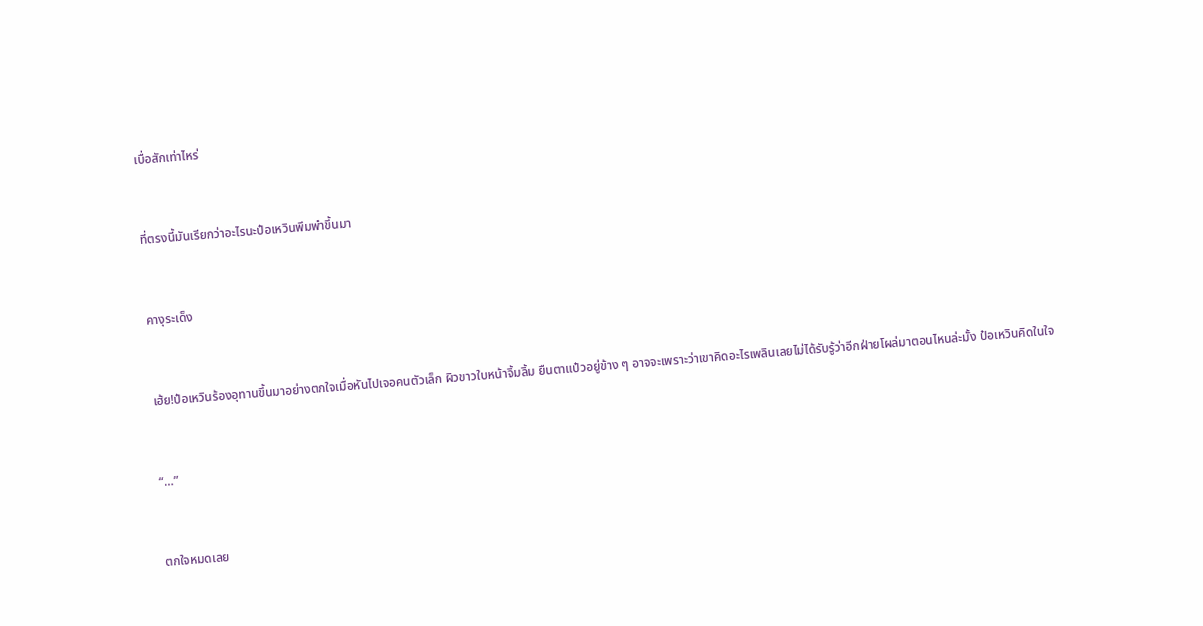เบื่อสักเท่าไหร่



ที่ตรงนี้มันเรียกว่าอะไรนะป๋อเหวินพึมพำขึ้นมา



คางุระเด็ง



เฮ้ย!ป๋อเหวินร้องอุทานขึ้นมาอย่างตกใจเมื่อหันไปเจอคนตัวเล็ก ผิวขาวใบหน้าจิ้มลิ้ม ยืนตาแป๋วอยู่ข้าง ๆ อาจจะเพราะว่าเขาคิดอะไรเพลินเลยไม่ได้รับรู้ว่าอีกฝ่ายโผล่มาตอนไหนล่ะมั้ง ป๋อเหวินคิดในใจ



“…”



ตกใจหมดเลย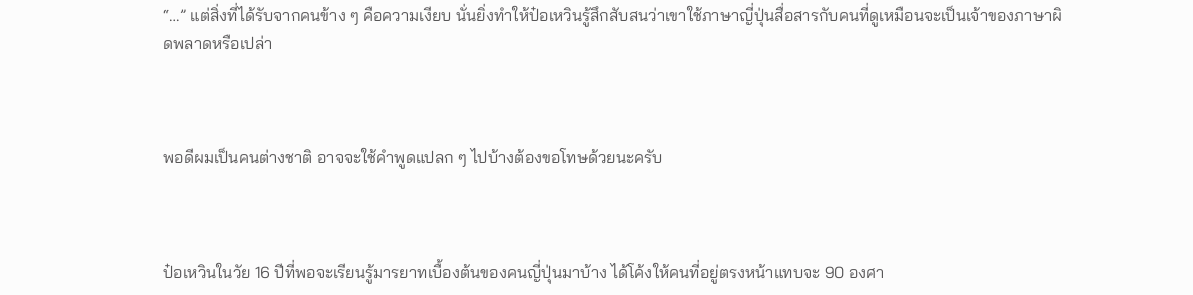“…” แต่สิ่งที่ได้รับจากคนข้าง ๆ คือความเงียบ นั่นยิ่งทำให้ป๋อเหวินรู้สึกสับสนว่าเขาใช้ภาษาญี่ปุ่นสื่อสารกับคนที่ดูเหมือนจะเป็นเจ้าของภาษาผิดพลาดหรือเปล่า



พอดีผมเป็นคนต่างชาติ อาจจะใช้คำพูดแปลก ๆ ไปบ้างต้องขอโทษด้วยนะครับ



ป๋อเหวินในวัย 16 ปีที่พอจะเรียนรู้มารยาทเบื้องต้นของคนญี่ปุ่นมาบ้าง ได้โค้งให้คนที่อยู่ตรงหน้าแทบจะ 90 องศา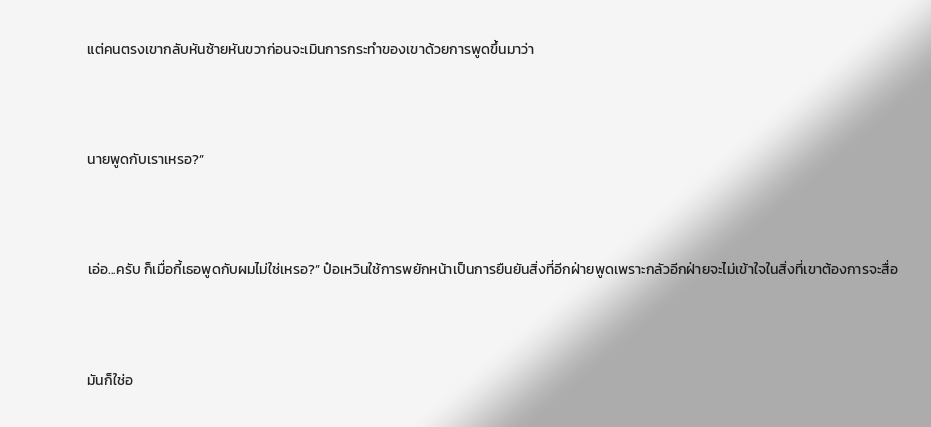แต่คนตรงเขากลับหันซ้ายหันขวาก่อนจะเมินการกระทำของเขาด้วยการพูดขึ้นมาว่า



นายพูดกับเราเหรอ?”



เอ่อ...ครับ ก็เมื่อกี้เธอพูดกับผมไม่ใช่เหรอ?” ป๋อเหวินใช้การพยักหน้าเป็นการยืนยันสิ่งที่อีกฝ่ายพูดเพราะกลัวอีกฝ่ายจะไม่เข้าใจในสิ่งที่เขาต้องการจะสื่อ



มันก็ใช่อ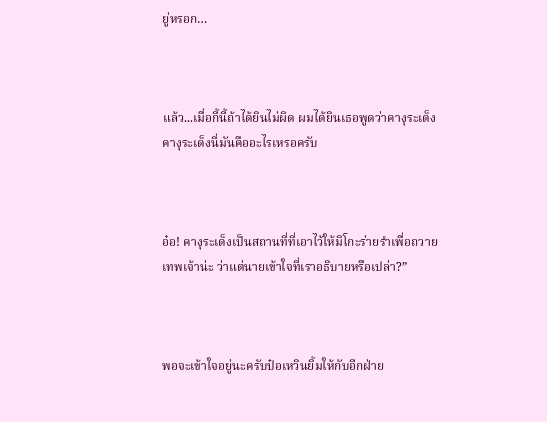ยู่หรอก…



แล้ว...เมื่อกี้นี้ถ้าได้ยินไม่ผิด ผมได้ยินเธอพูดว่าคางุระเด็ง คางุระเด็งนี่มันคืออะไรเหรอครับ



อ๋อ! คางุระเด็งเป็นสถานที่ที่เอาไว้ให้มิโกะร่ายรำเพื่อถวายเทพเจ้าน่ะ ว่าแต่นายเข้าใจที่เราอธิบายหรือเปล่า?”



พอจะเข้าใจอยู่นะครับป๋อเหวินยิ้มให้กับอีกฝ่าย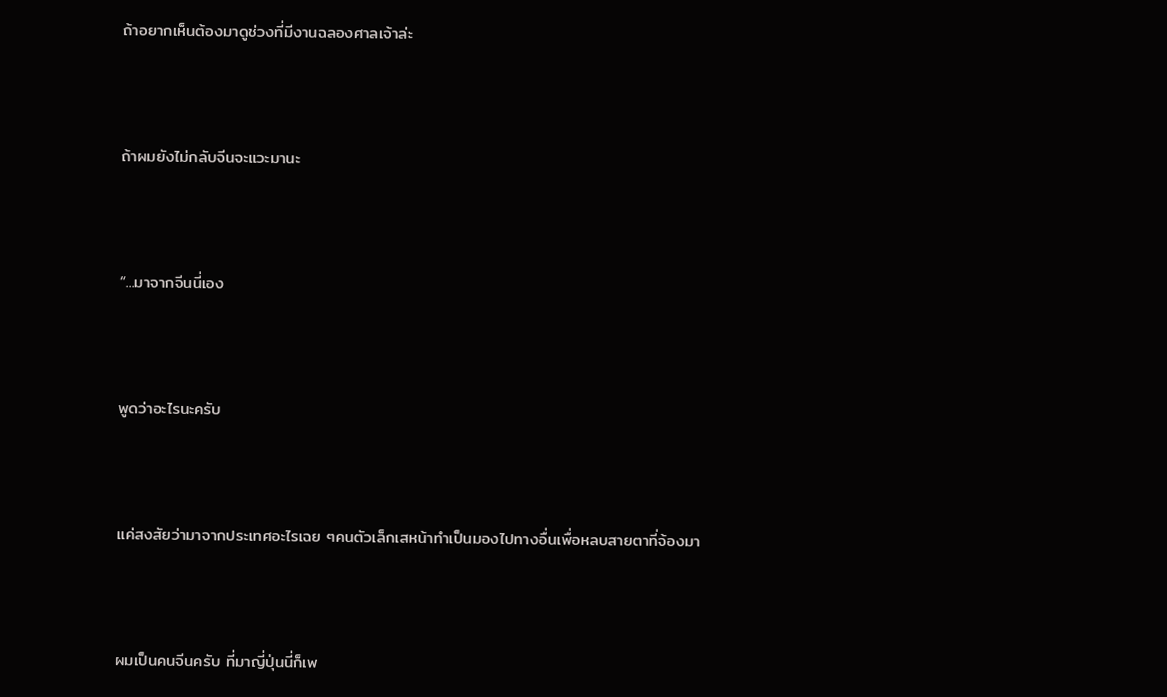ถ้าอยากเห็นต้องมาดูช่วงที่มีงานฉลองศาลเจ้าล่ะ



ถ้าผมยังไม่กลับจีนจะแวะมานะ



“...มาจากจีนนี่เอง



พูดว่าอะไรนะครับ



แค่สงสัยว่ามาจากประเทศอะไรเฉย ๆคนตัวเล็กเสหน้าทำเป็นมองไปทางอื่นเพื่อหลบสายตาที่จ้องมา



ผมเป็นคนจีนครับ ที่มาญี่ปุ่นนี่ก็เพ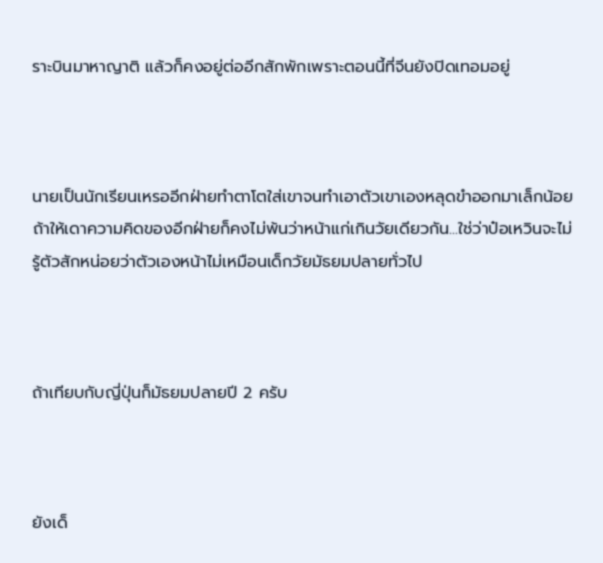ราะบินมาหาญาติ แล้วก็คงอยู่ต่ออีกสักพักเพราะตอนนี้ที่จีนยังปิดเทอมอยู่



นายเป็นนักเรียนเหรออีกฝ่ายทำตาโตใส่เขาจนทำเอาตัวเขาเองหลุดขำออกมาเล็กน้อย ถ้าให้เดาความคิดของอีกฝ่ายก็คงไม่พ้นว่าหน้าแก่เกินวัยเดียวกัน...ใช่ว่าป๋อเหวินจะไม่รู้ตัวสักหน่อยว่าตัวเองหน้าไม่เหมือนเด็กวัยมัธยมปลายทั่วไป



ถ้าเทียบกับญี่ปุ่นก็มัธยมปลายปี 2 ครับ



ยังเด็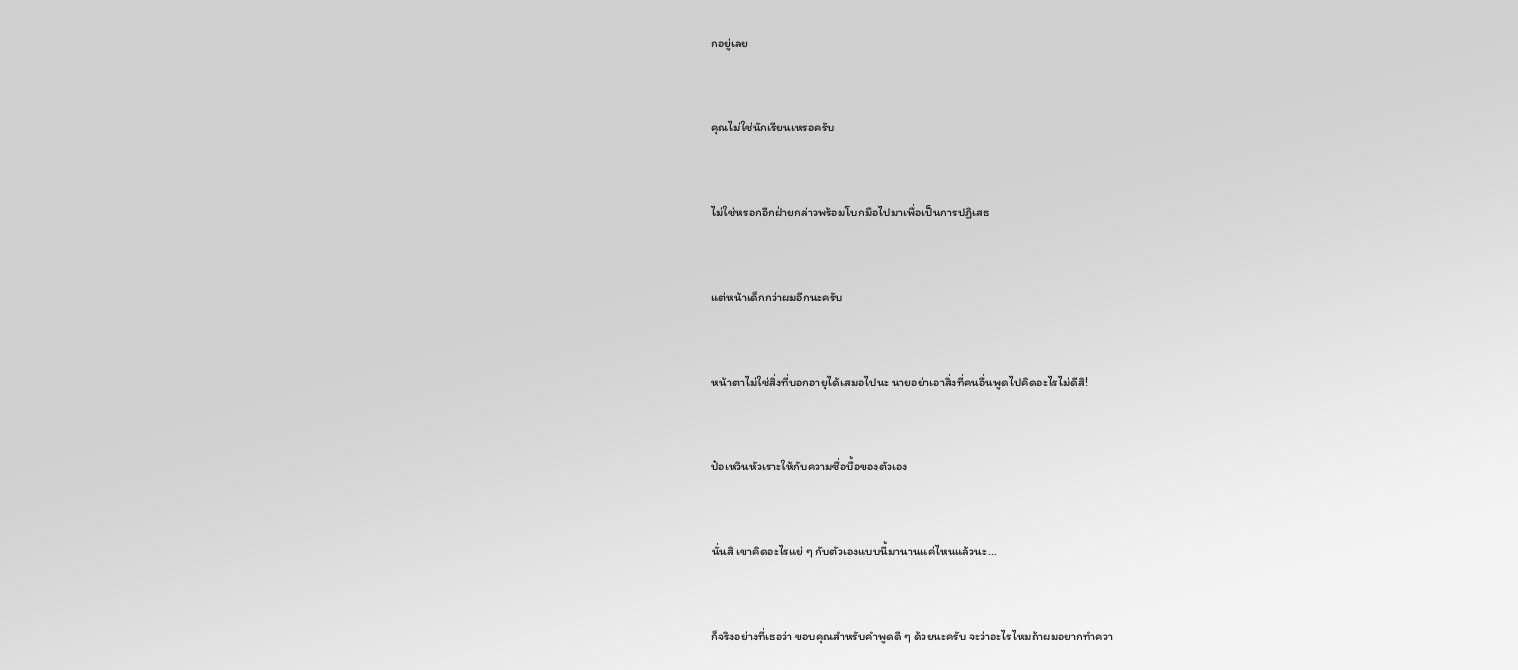กอยู่เลย



คุณไม่ใช่นักเรียนเหรอครับ



ไม่ใช่หรอกอีกฝ่ายกล่าวพร้อมโบกมือไปมาเพื่อเป็นการปฏิเสธ



แต่หน้าเด็กกว่าผมอีกนะครับ



หน้าตาไม่ใช่สิ่งที่บอกอายุได้เสมอไปนะ นายอย่าเอาสิ่งที่คนอื่นพูดไปคิดอะไรไม่ดีสิ!



ป๋อเหวินหัวเราะให้กับความซื่อบื้อของตัวเอง



นั่นสิ เขาคิดอะไรแย่ ๆ กับตัวเองแบบนี้มานานแค่ไหนแล้วนะ...



ก็จริงอย่างที่เธอว่า ขอบคุณสำหรับคำพูดดี ๆ ด้วยนะครับ จะว่าอะไรไหมถ้าผมอยากทำควา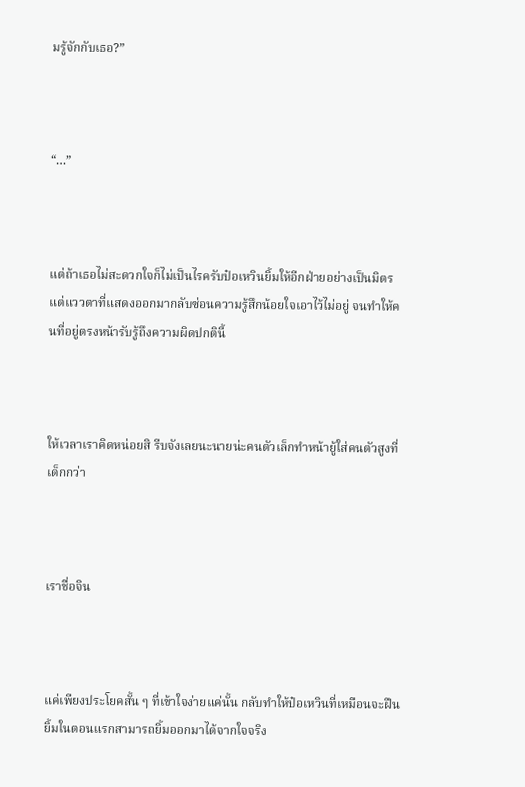มรู้จักกับเธอ?”



“…”



แต่ถ้าเธอไม่สะดวกใจก็ไม่เป็นไรครับป๋อเหวินยิ้มให้อีกฝ่ายอย่างเป็นมิตร แต่แววตาที่แสดงออกมากลับซ่อนความรู้สึกน้อยใจเอาไว้ไม่อยู่ จนทำให้คนที่อยู่ตรงหน้ารับรู้ถึงความผิดปกตินี้



ให้เวลาเราคิดหน่อยสิ รีบจังเลยนะนายน่ะคนตัวเล็กทำหน้ายู้ใส่คนตัวสูงที่เด็กกว่า



เราชื่อจิน



แค่เพียงประโยคสั้น ๆ ที่เข้าใจง่ายแค่นั้น กลับทำให้ป๋อเหวินที่เหมือนจะฝืนยิ้มในตอนแรกสามารถยิ้มออกมาได้จากใจจริง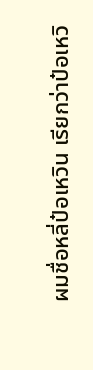ผมชื่อหลี่ป๋อเหวิน เรียกว่าป๋อเหวิ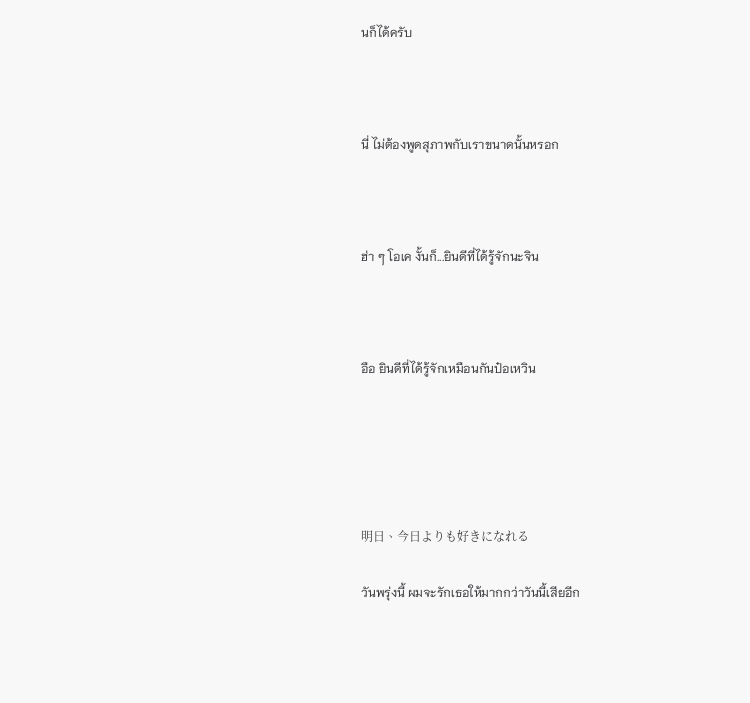นก็ได้ครับ



นี่ ไม่ต้องพูดสุภาพกับเราขนาดนั้นหรอก



ฮ่า ๆ โอเค งั้นก็...ยินดีที่ได้รู้จักนะจิน



อือ ยินดีที่ได้รู้จักเหมือนกันป๋อเหวิน





明日、今日よりも好きになれる

วันพรุ่งนี้ ผมจะรักเธอให้มากกว่าวันนี้เสียอีก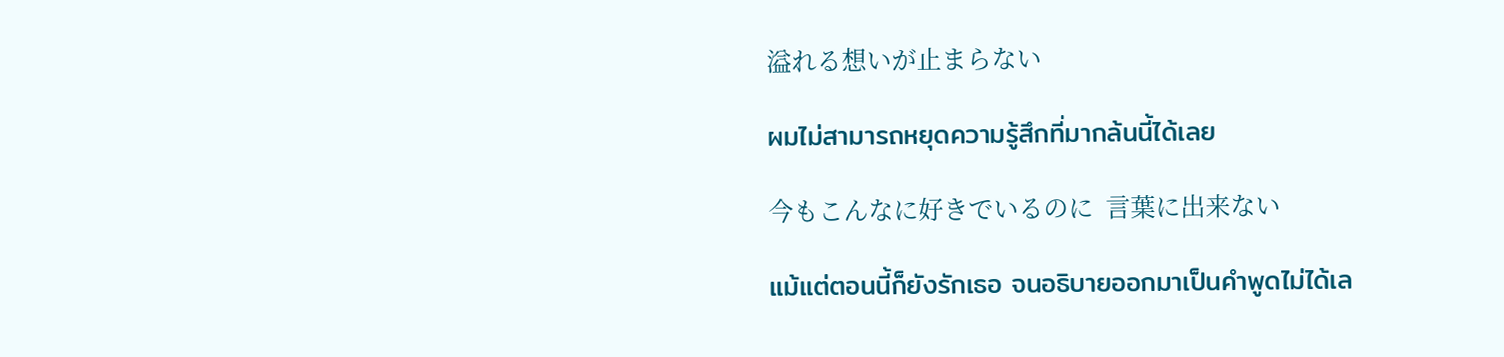溢れる想いが止まらない

ผมไม่สามารถหยุดความรู้สึกที่มากล้นนี้ได้เลย

今もこんなに好きでいるのに  言葉に出来ない

แม้แต่ตอนนี้ก็ยังรักเธอ จนอธิบายออกมาเป็นคำพูดไม่ได้เล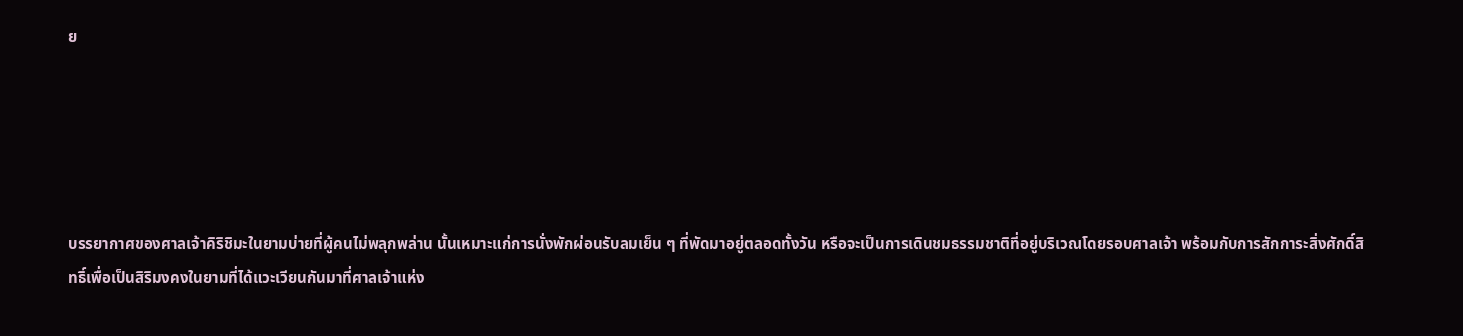ย





บรรยากาศของศาลเจ้าคิริชิมะในยามบ่ายที่ผู้คนไม่พลุกพล่าน นั้นเหมาะแก่การนั่งพักผ่อนรับลมเย็น ๆ ที่พัดมาอยู่ตลอดทั้งวัน หรือจะเป็นการเดินชมธรรมชาติที่อยู่บริเวณโดยรอบศาลเจ้า พร้อมกับการสักการะสิ่งศักดิ์สิทธิ์เพื่อเป็นสิริมงคงในยามที่ได้แวะเวียนกันมาที่ศาลเจ้าแห่ง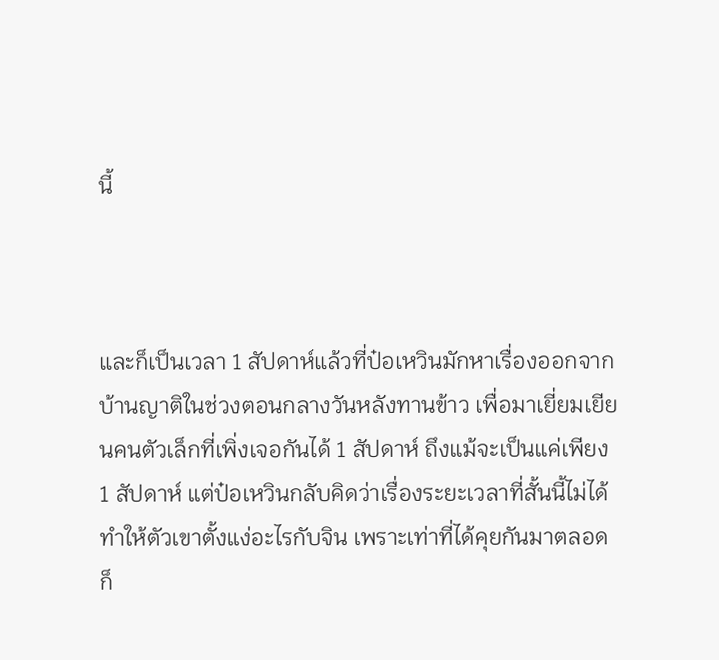นี้



และก็เป็นเวลา 1 สัปดาห์แล้วที่ป๋อเหวินมักหาเรื่องออกจากบ้านญาติในช่วงตอนกลางวันหลังทานข้าว เพื่อมาเยี่ยมเยียนคนตัวเล็กที่เพิ่งเจอกันได้ 1 สัปดาห์ ถึงแม้จะเป็นแค่เพียง 1 สัปดาห์ แต่ป๋อเหวินกลับคิดว่าเรื่องระยะเวลาที่สั้นนี้ไม่ได้ทำให้ตัวเขาตั้งแง่อะไรกับจิน เพราะเท่าที่ได้คุยกันมาตลอดก็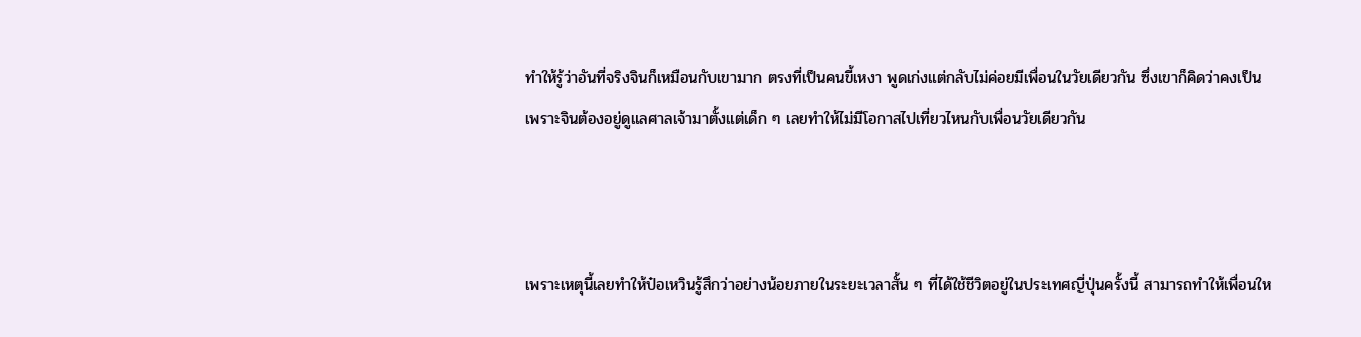ทำให้รู้ว่าอันที่จริงจินก็เหมือนกับเขามาก ตรงที่เป็นคนขี้เหงา พูดเก่งแต่กลับไม่ค่อยมีเพื่อนในวัยเดียวกัน ซึ่งเขาก็คิดว่าคงเป็นเพราะจินต้องอยู่ดูแลศาลเจ้ามาตั้งแต่เด็ก ๆ เลยทำให้ไม่มีโอกาสไปเที่ยวไหนกับเพื่อนวัยเดียวกัน



เพราะเหตุนี้เลยทำให้ป๋อเหวินรู้สึกว่าอย่างน้อยภายในระยะเวลาสั้น ๆ ที่ได้ใช้ชีวิตอยู่ในประเทศญี่ปุ่นครั้งนี้ สามารถทำให้เพื่อนให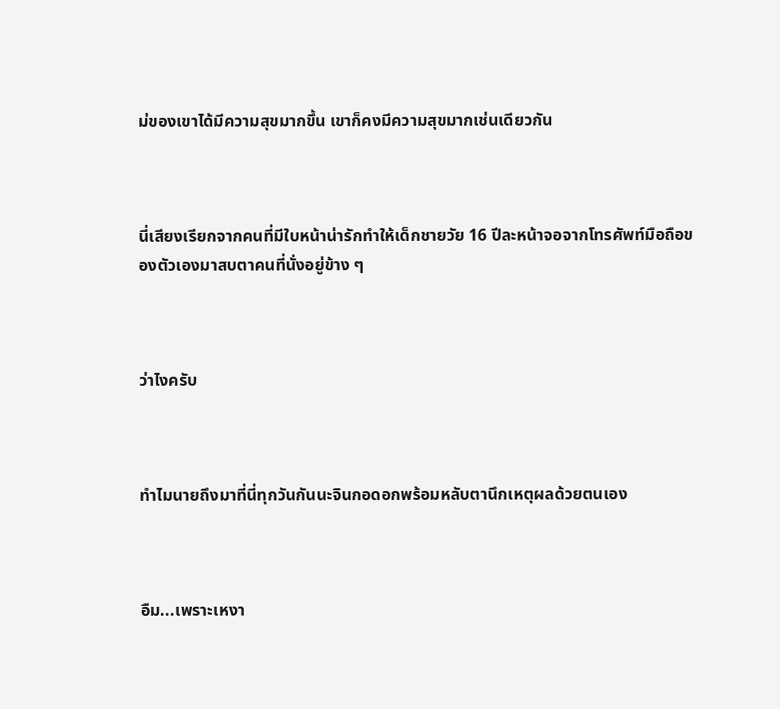ม่ของเขาได้มีความสุขมากขึ้น เขาก็คงมีความสุขมากเช่นเดียวกัน



นี่เสียงเรียกจากคนที่มีใบหน้าน่ารักทำให้เด็กชายวัย 16 ปีละหน้าจอจากโทรศัพท์มือถือของตัวเองมาสบตาคนที่นั่งอยู่ข้าง ๆ



ว่าไงครับ



ทำไมนายถึงมาที่นี่ทุกวันกันนะจินกอดอกพร้อมหลับตานึกเหตุผลด้วยตนเอง



อืม...เพราะเหงา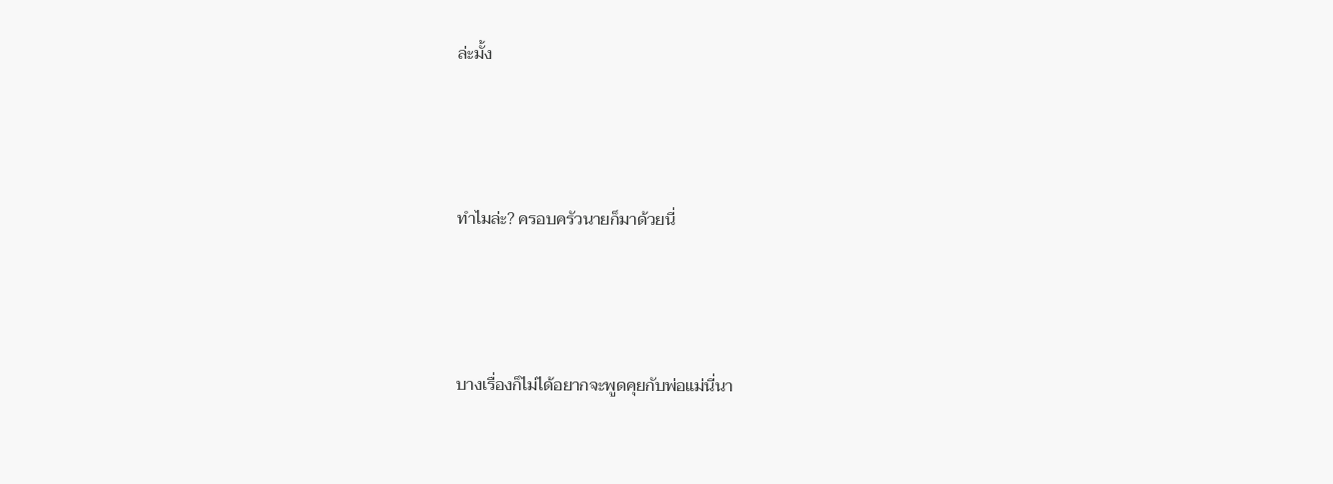ล่ะมั้ง



ทำไมล่ะ? ครอบครัวนายก็มาด้วยนี่



บางเรื่องก็ไม่ได้อยากจะพูดคุยกับพ่อแม่นี่นา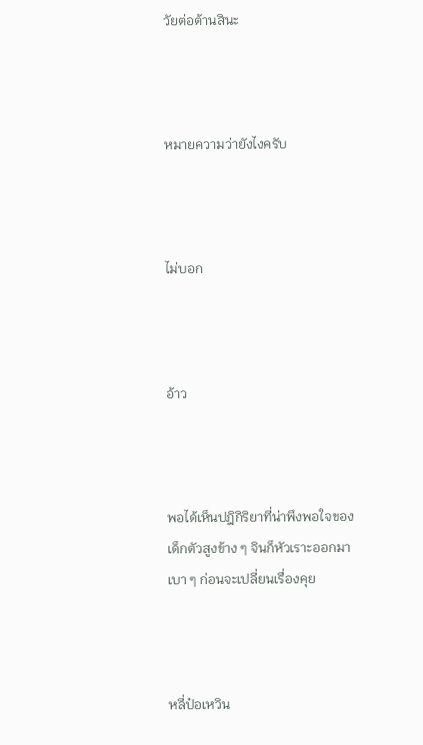วัยต่อต้านสินะ



หมายความว่ายังไงครับ



ไม่บอก



อ้าว



พอได้เห็นปฎิกิริยาที่น่าพึงพอใจของเด็กตัวสูงข้าง ๆ จินก็หัวเราะออกมาเบา ๆ ก่อนจะเปลี่ยนเรื่องคุย



หลี่ป๋อเหวิน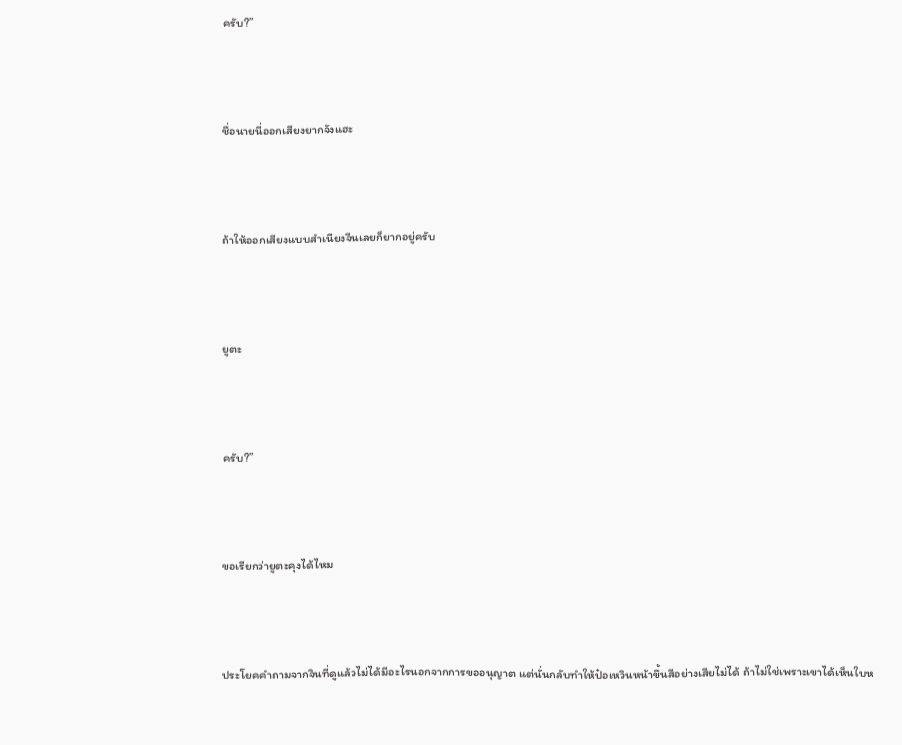ครับ?”



ชื่อนายนี่ออกเสียงยากจังแฮะ



ถ้าให้ออกเสียงแบบสำเนียงจีนเลยก็ยากอยู่ครับ



ยูตะ



ครับ?”



ขอเรียกว่ายูตะคุงได้ไหม



ประโยคคำถามจากจินที่ดูแล้วไม่ได้มีอะไรนอกจากการขออนุญาต แต่นั่นกลับทำให้ป๋อเหวินหน้าขึ้นสีอย่างเสียไม่ได้ ถ้าไม่ใช่เพราะเขาได้เห็นใบห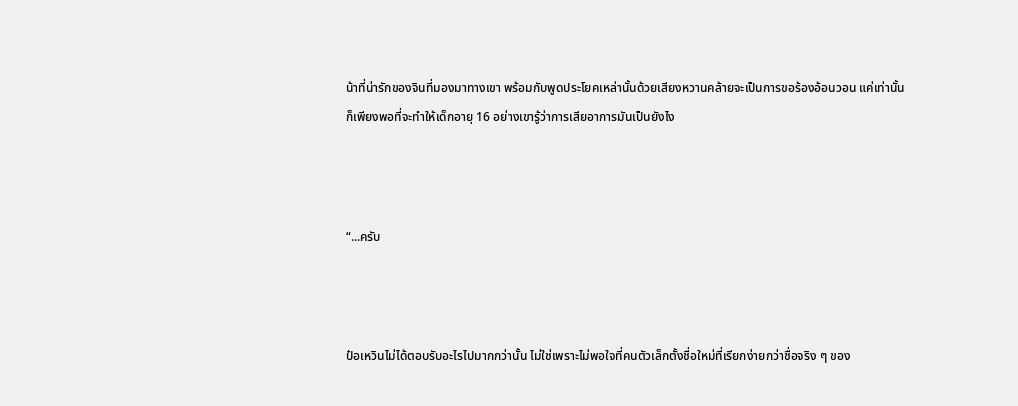น้าที่น่ารักของจินที่มองมาทางเขา พร้อมกับพูดประโยคเหล่านั้นด้วยเสียงหวานคล้ายจะเป็นการขอร้องอ้อนวอน แค่เท่านั้นก็เพียงพอที่จะทำให้เด็กอายุ 16 อย่างเขารู้ว่าการเสียอาการมันเป็นยังไง



“...ครับ



ป๋อเหวินไม่ได้ตอบรับอะไรไปมากกว่านั้น ไม่ใช่เพราะไม่พอใจที่คนตัวเล็กตั้งชื่อใหม่ที่เรียกง่ายกว่าชื่อจริง ๆ ของ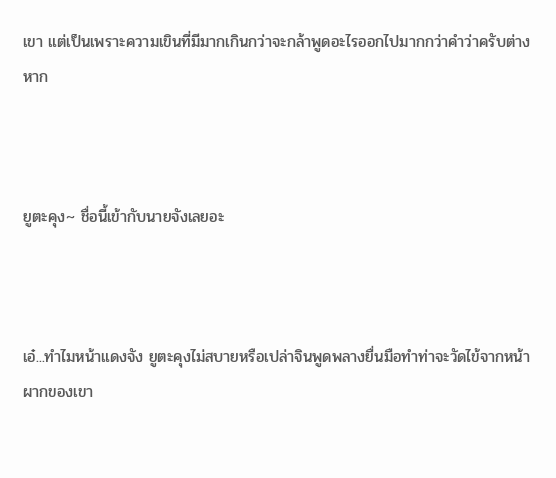เขา แต่เป็นเพราะความเขินที่มีมากเกินกว่าจะกล้าพูดอะไรออกไปมากกว่าคำว่าครับต่างหาก



ยูตะคุง~ ชื่อนี้เข้ากับนายจังเลยอะ



เอ๋...ทำไมหน้าแดงจัง ยูตะคุงไม่สบายหรือเปล่าจินพูดพลางยื่นมือทำท่าจะวัดไข้จากหน้าผากของเขา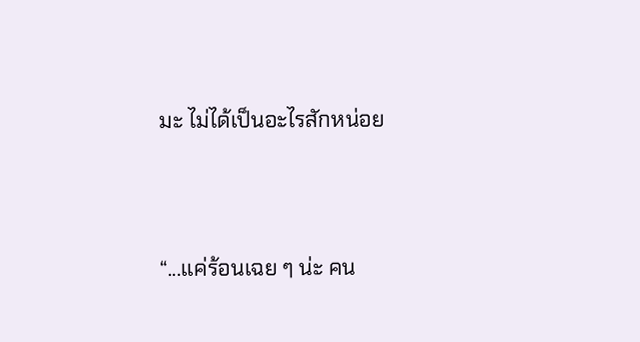มะ ไม่ได้เป็นอะไรสักหน่อย



“...แค่ร้อนเฉย ๆ น่ะ คน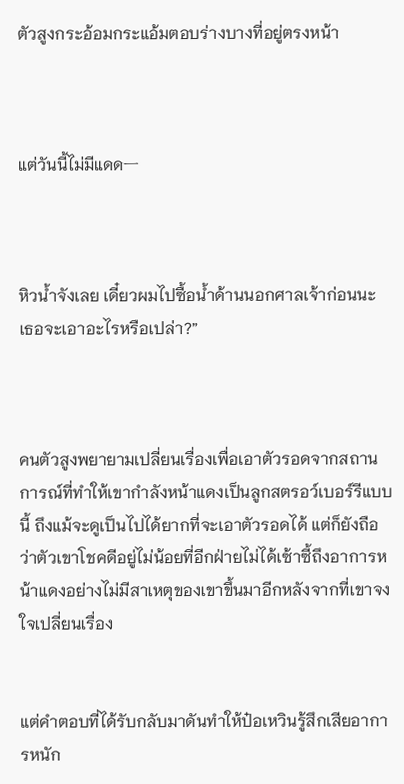ตัวสูงกระอ้อมกระแอ้มตอบร่างบางที่อยู่ตรงหน้า



แต่วันนี้ไม่มีแดดㅡ



หิวน้ำจังเลย เดี๋ยวผมไปซื้อน้ำด้านนอกศาลเจ้าก่อนนะ เธอจะเอาอะไรหรือเปล่า?”



คนตัวสูงพยายามเปลี่ยนเรื่องเพื่อเอาตัวรอดจากสถานการณ์ที่ทำให้เขากำลังหน้าแดงเป็นลูกสตรอว์เบอร์รีแบบนี้ ถึงแม้จะดูเป็นไปได้ยากที่จะเอาตัวรอดได้ แต่ก็ยังถือว่าตัวเขาโชคดีอยู่ไม่น้อยที่อีกฝ่ายไม่ได้เซ้าซี้ถึงอาการหน้าแดงอย่างไม่มีสาเหตุของเขาขึ้นมาอีกหลังจากที่เขาจงใจเปลี่ยนเรื่อง


แต่คำตอบที่ได้รับกลับมาดันทำให้ป๋อเหวินรู้สึกเสียอาการหนัก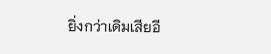ยิ่งกว่าเดิมเสียอี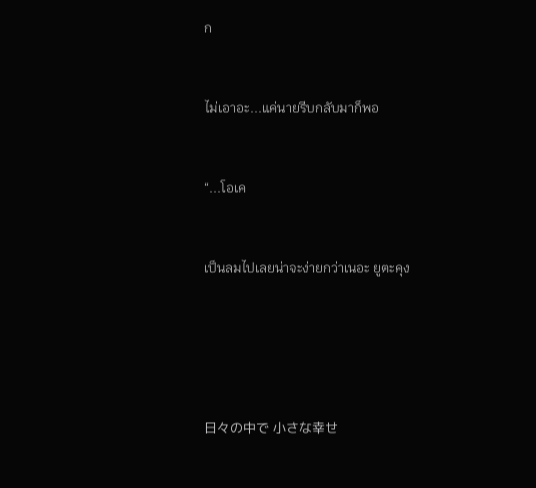ก



ไม่เอาอะ...แค่นายรีบกลับมาก็พอ



“...โอเค



เป็นลมไปเลยน่าจะง่ายกว่าเนอะ ยูตะคุง







日々の中で 小さな幸せ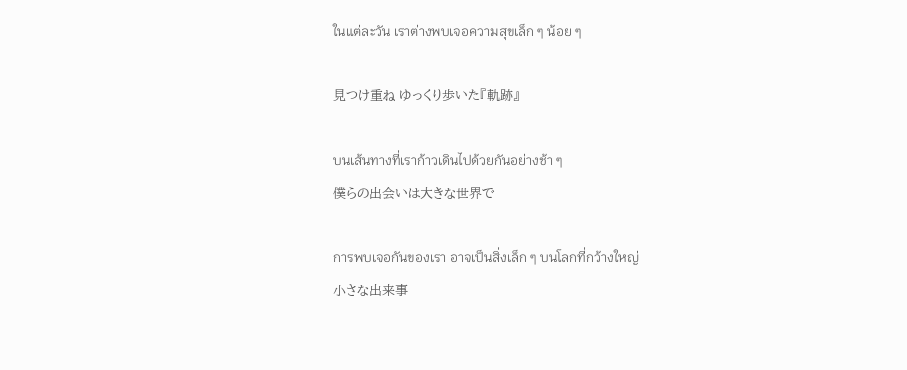ในแต่ละวัน เราต่างพบเจอความสุขเล็ก ๆ น้อย ๆ

見つけ重ね ゆっくり歩いた『軌跡』

บนเส้นทางที่เราก้าวเดินไปด้วยกันอย่างช้า ๆ
僕らの出会いは大きな世界で

การพบเจอกันของเรา อาจเป็นสิ่งเล็ก ๆ บนโลกที่กว้างใหญ่
小さな出来事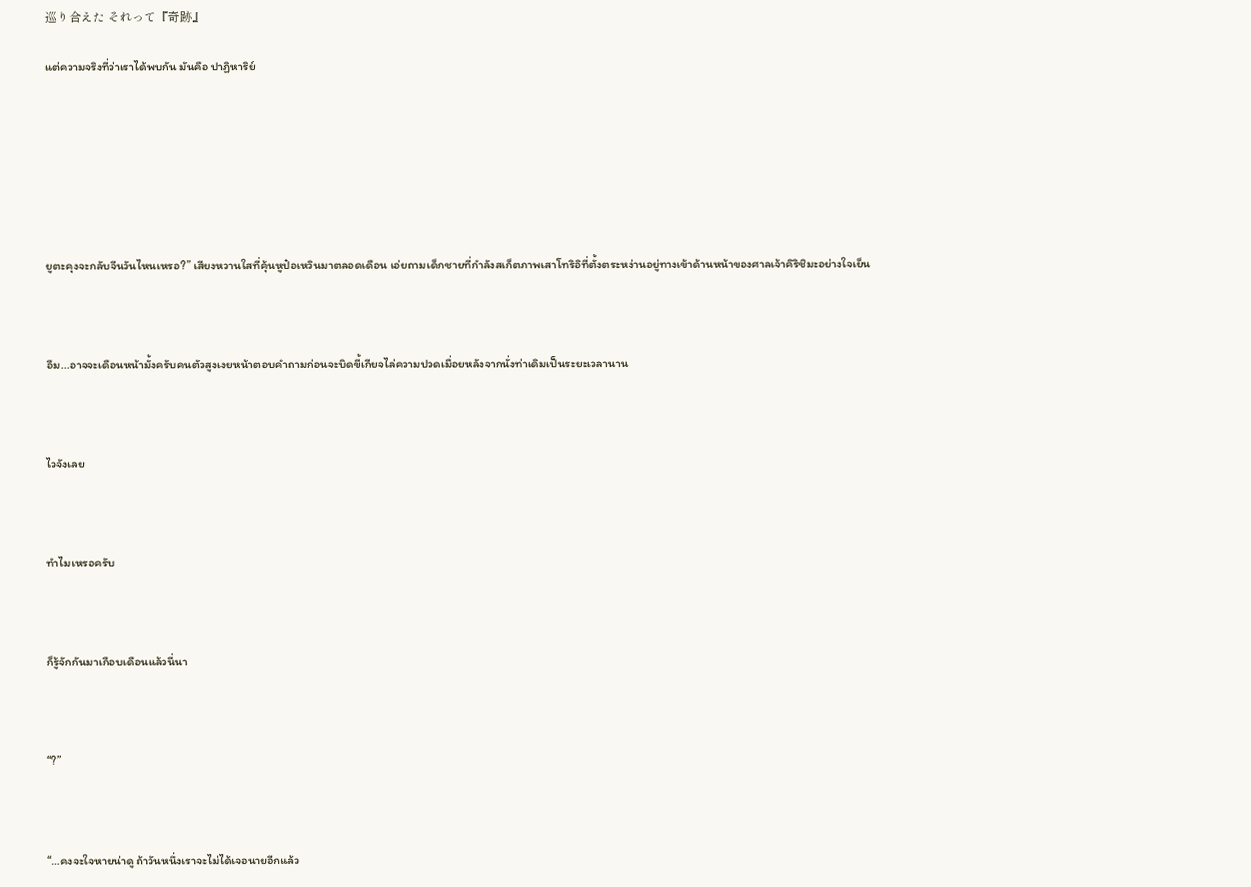巡り合えた それって『奇跡』

แต่ความจริงที่ว่าเราได้พบกัน มันคือ ปาฏิหาริย์







ยูตะคุงจะกลับจีนวันไหนเหรอ?” เสียงหวานใสที่คุ้นหูป๋อเหวินมาตลอดเดือน เอ่ยถามเด็กชายที่กำลังสเก็ตภาพเสาโทริอิที่ตั้งตระหง่านอยู่ทางเข้าด้านหน้าของศาลเจ้าคิริชิมะอย่างใจเย็น



อืม...อาจจะเดือนหน้ามั้งครับคนตัวสูงเงยหน้าตอบคำถามก่อนจะบิดขี้เกียจไล่ความปวดเมื่อยหลังจากนั่งท่าเดิมเป็นระยะเวลานาน



ไวจังเลย



ทำไมเหรอครับ



ก็รู้จักกันมาเกือบเดือนแล้วนี่นา



“?”



“…คงจะใจหายน่าดู ถ้าวันหนึ่งเราจะไม่ได้เจอนายอีกแล้ว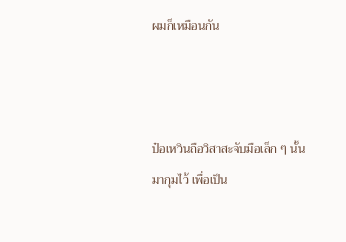ผมก็เหมือนกัน



ป๋อเหวินถือวิสาสะจับมือเล็ก ๆ นั้นมากุมไว้ เพื่อเป็น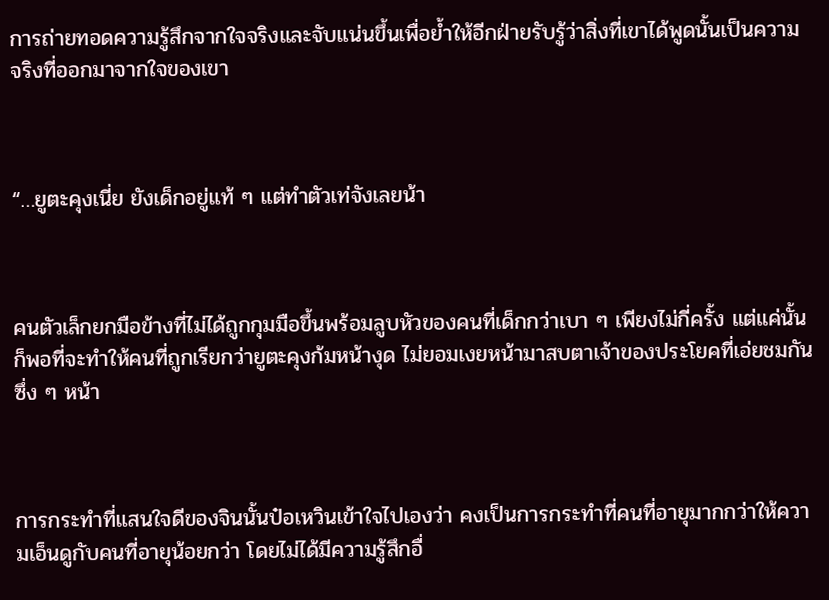การถ่ายทอดความรู้สึกจากใจจริงและจับแน่นขึ้นเพื่อย้ำให้อีกฝ่ายรับรู้ว่าสิ่งที่เขาได้พูดนั้นเป็นความจริงที่ออกมาจากใจของเขา



“…ยูตะคุงเนี่ย ยังเด็กอยู่แท้ ๆ แต่ทำตัวเท่จังเลยน้า



คนตัวเล็กยกมือข้างที่ไม่ได้ถูกกุมมือขึ้นพร้อมลูบหัวของคนที่เด็กกว่าเบา ๆ เพียงไม่กี่ครั้ง แต่แค่นั้นก็พอที่จะทำให้คนที่ถูกเรียกว่ายูตะคุงก้มหน้างุด ไม่ยอมเงยหน้ามาสบตาเจ้าของประโยคที่เอ่ยชมกันซึ่ง ๆ หน้า



การกระทำที่แสนใจดีของจินนั้นป๋อเหวินเข้าใจไปเองว่า คงเป็นการกระทำที่คนที่อายุมากกว่าให้ความเอ็นดูกับคนที่อายุน้อยกว่า โดยไม่ได้มีความรู้สึกอื่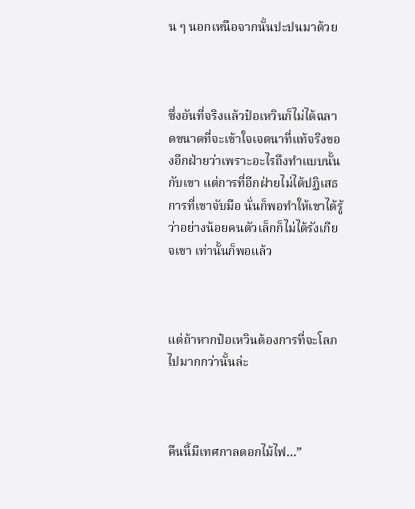น ๆ นอกเหนือจากนั้นปะปนมาด้วย



ซึ่งอันที่จริงแล้วป๋อเหวินก็ไม่ได้ฉลาดขนาดที่จะเข้าใจเจตนาที่แท้จริงของอีกฝ่ายว่าเพราะอะไรถึงทำแบบนั้นกับเขา แต่การที่อีกฝ่ายไม่ได้ปฏิเสธการที่เขาจับมือ นั่นก็พอทำให้เขาได้รู้ว่าอย่างน้อยคนตัวเล็กก็ไม่ได้รังเกียจเขา เท่านั้นก็พอแล้ว



แต่ถ้าหากป๋อเหวินต้องการที่จะโลภไปมากกว่านั้นล่ะ



คืนนี้มีเทศกาลดอกไม้ไฟ…”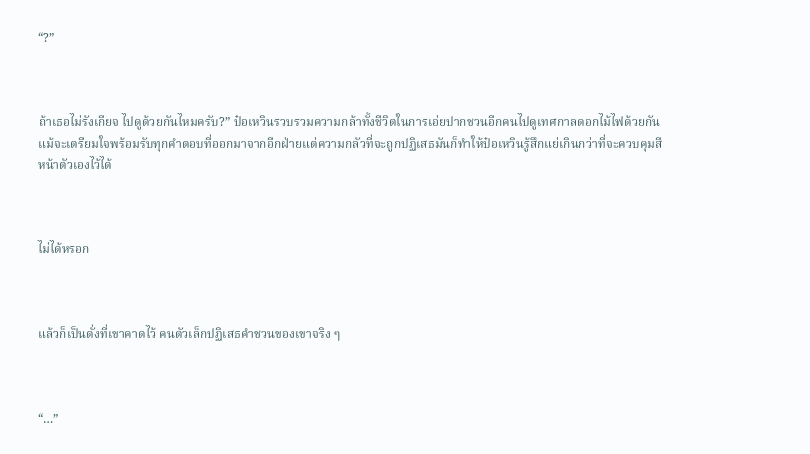“?”



ถ้าเธอไม่รังเกียจ ไปดูด้วยกันไหมครับ?” ป๋อเหวินรวบรวมความกล้าทั้งชีวิตในการเอ่ยปากชวนอีกคนไปดูเทศกาลดอกไม้ไฟด้วยกัน แม้จะเตรียมใจพร้อมรับทุกคำตอบที่ออกมาจากอีกฝ่ายแต่ความกลัวที่จะถูกปฏิเสธมันก็ทำให้ป๋อเหวินรู้สึกแย่เกินกว่าที่จะควบคุมสีหน้าตัวเองไว้ได้



ไม่ได้หรอก



แล้วก็เป็นดั่งที่เขาคาดไว้ คนตัวเล็กปฏิเสธคำชวนของเขาจริง ๆ



“…”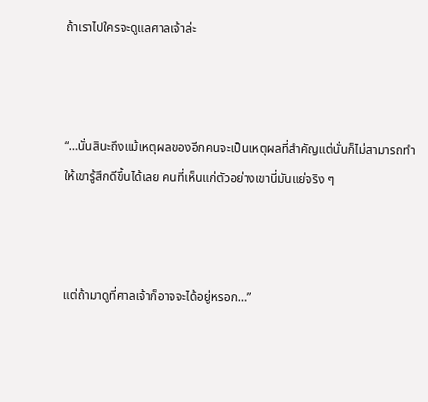ถ้าเราไปใครจะดูแลศาลเจ้าล่ะ



“…นั่นสินะถึงแม้เหตุผลของอีกคนจะเป็นเหตุผลที่สำคัญแต่นั่นก็ไม่สามารถทำให้เขารู้สึกดีขึ้นได้เลย คนที่เห็นแก่ตัวอย่างเขานี่มันแย่จริง ๆ



แต่ถ้ามาดูที่ศาลเจ้าก็อาจจะได้อยู่หรอก…”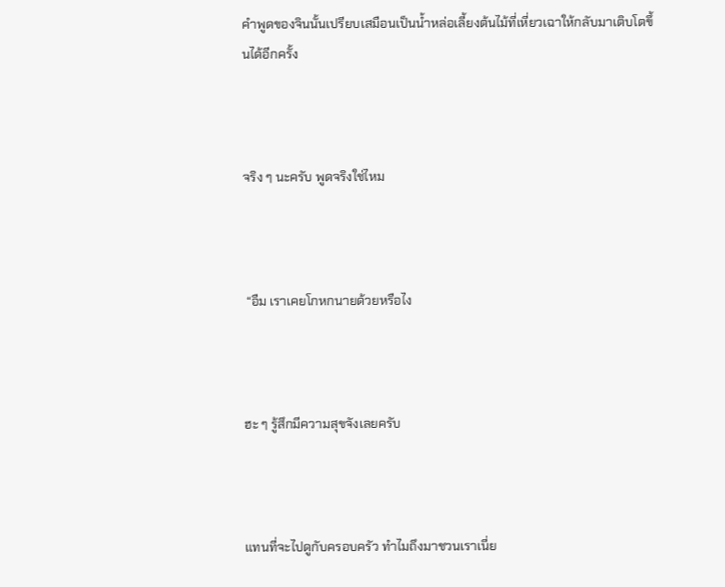คำพูดของจินนั้นเปรียบเสมือนเป็นน้ำหล่อเลี้ยงต้นไม้ที่เหี่ยวเฉาให้กลับมาเติบโตขึ้นได้อีกครั้ง



จริง ๆ นะครับ พูดจริงใช่ไหม



 “อืม เราเคยโกหกนายด้วยหรือไง



ฮะ ๆ รู้สึกมีความสุขจังเลยครับ



แทนที่จะไปดูกับครอบครัว ทำไมถึงมาชวนเราเนี่ย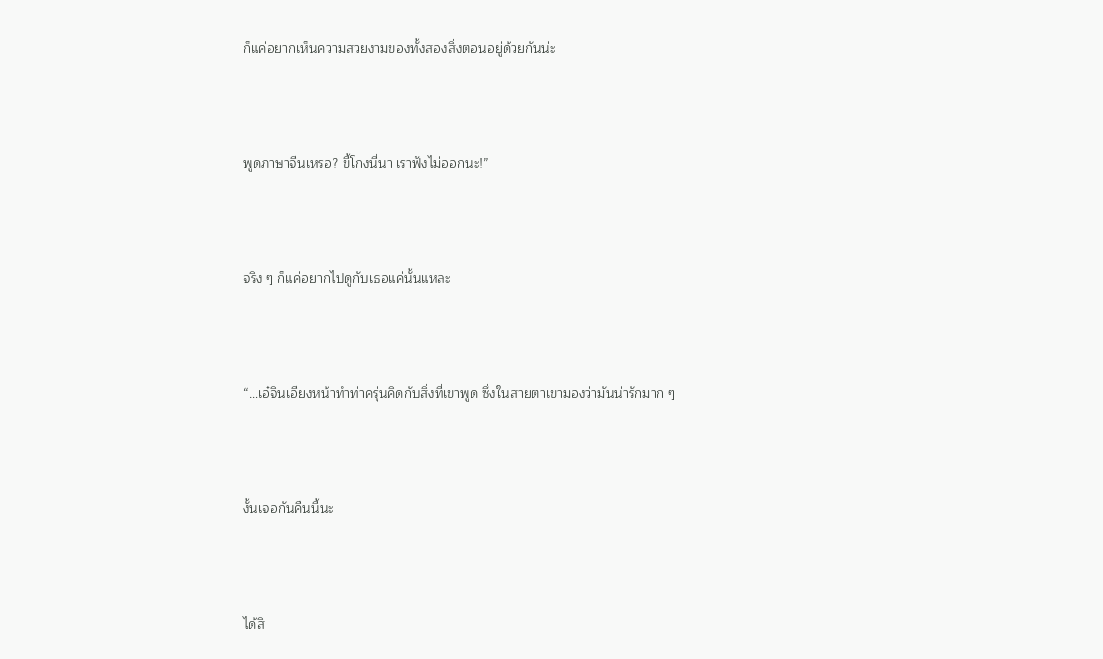ก็แค่อยากเห็นความสวยงามของทั้งสองสิ่งตอนอยู่ด้วยกันน่ะ



พูดภาษาจีนเหรอ? ขี้โกงนี่นา เราฟังไม่ออกนะ!”



จริง ๆ ก็แค่อยากไปดูกับเธอแค่นั้นแหละ



“…เอ๋จินเอียงหน้าทำท่าครุ่นคิดกับสิ่งที่เขาพูด ซึ่งในสายตาเขามองว่ามันน่ารักมาก ๆ



งั้นเจอกันคืนนี้นะ



ได้สิ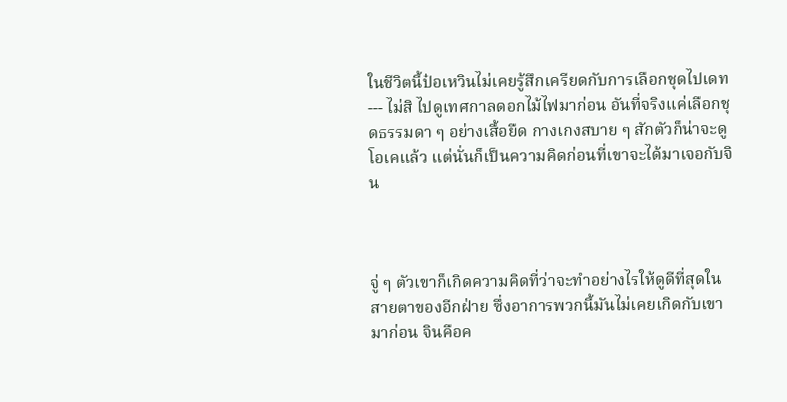ในชีวิตนี้ป๋อเหวินไม่เคยรู้สึกเครียดกับการเลือกชุดไปเดท--- ไม่สิ ไปดูเทศกาลดอกไม้ไฟมาก่อน อันที่จริงแค่เลือกชุดธรรมดา ๆ อย่างเสื้อยืด กางเกงสบาย ๆ สักตัวก็น่าจะดูโอเคแล้ว แต่นั่นก็เป็นความคิดก่อนที่เขาจะได้มาเจอกับจิน



จู่ ๆ ตัวเขาก็เกิดความคิดที่ว่าจะทำอย่างไรให้ดูดีที่สุดในสายตาของอีกฝ่าย ซึ่งอาการพวกนี้มันไม่เคยเกิดกับเขามาก่อน จินคือค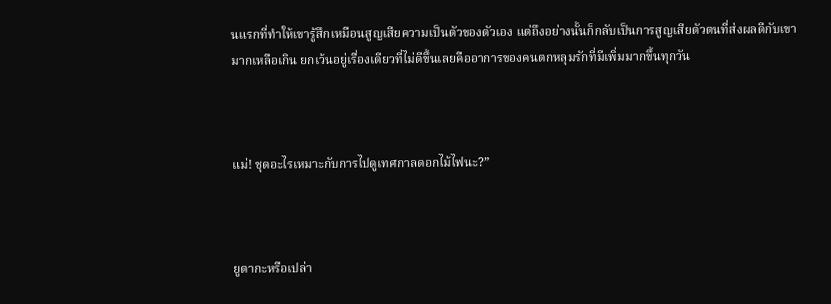นแรกที่ทำให้เขารู้สึกเหมือนสูญเสียความเป็นตัวของตัวเอง แต่ถึงอย่างนั้นก็กลับเป็นการสูญเสียตัวตนที่ส่งผลดีกับเขามากเหลือเกิน ยกเว้นอยู่เรื่องเดียวที่ไม่ดีขึ้นเลยคืออาการของคนตกหลุมรักที่มีเพิ่มมากขึ้นทุกวัน



แม่! ชุดอะไรเหมาะกับการไปดูเทศกาลดอกไม้ไฟนะ?”



ยูตากะหรือเปล่า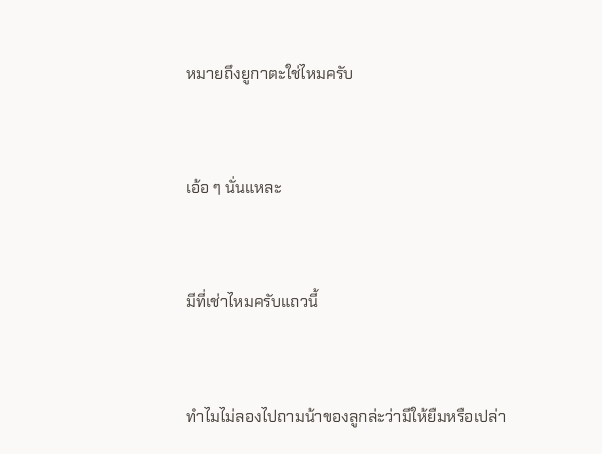หมายถึงยูกาตะใช่ไหมครับ



เอ้อ ๆ นั่นแหละ



มีที่เช่าไหมครับแถวนี้



ทำไมไม่ลองไปถามน้าของลูกล่ะว่ามีให้ยืมหรือเปล่า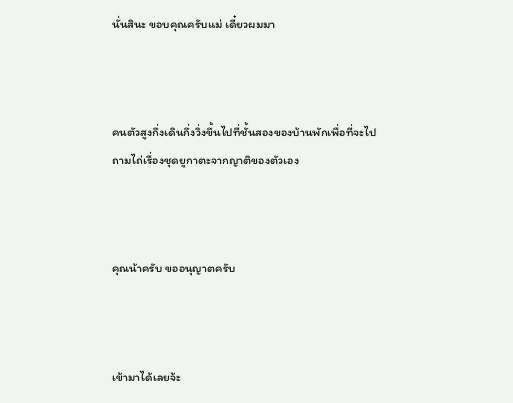นั่นสินะ ขอบคุณครับแม่ เดี๋ยวผมมา



คนตัวสูงกึ่งเดินกึ่งวิ่งขึ้นไปที่ชั้นสองของบ้านพักเพื่อที่จะไปถามไถ่เรื่องชุดยูกาตะจากญาติของตัวเอง



คุณน้าครับ ขออนุญาตครับ



เข้ามาได้เลยจ้ะ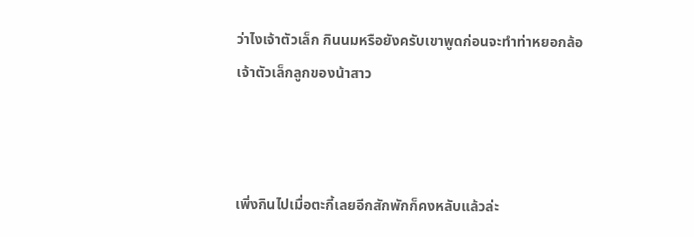ว่าไงเจ้าตัวเล็ก กินนมหรือยังครับเขาพูดก่อนจะทำท่าหยอกล้อเจ้าตัวเล็กลูกของน้าสาว



เพิ่งกินไปเมื่อตะกี้เลยอีกสักพักก็คงหลับแล้วล่ะ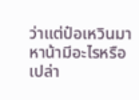ว่าแต่ป๋อเหวินมาหาน้ามีอะไรหรือเปล่า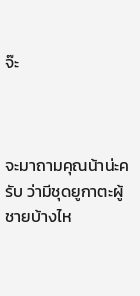จ๊ะ



จะมาถามคุณน้าน่ะครับ ว่ามีชุดยูกาตะผู้ชายบ้างไห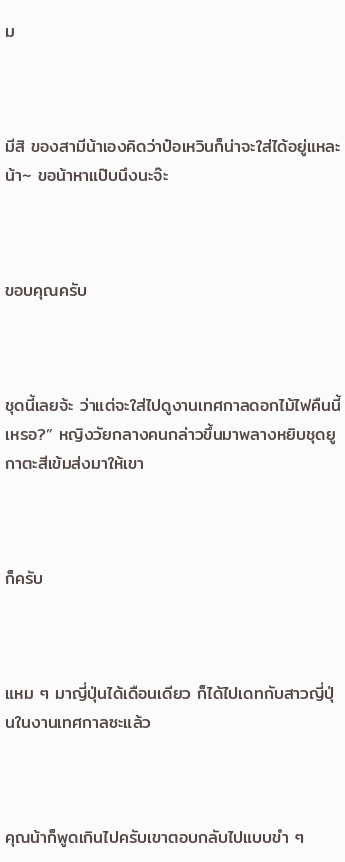ม



มีสิ ของสามีน้าเองคิดว่าป๋อเหวินก็น่าจะใส่ได้อยู่แหละน้า~ ขอน้าหาแป๊บนึงนะจ๊ะ



ขอบคุณครับ



ชุดนี้เลยจ้ะ ว่าแต่จะใส่ไปดูงานเทศกาลดอกไม้ไฟคืนนี้เหรอ?” หญิงวัยกลางคนกล่าวขึ้นมาพลางหยิบชุดยูกาตะสีเข้มส่งมาให้เขา



ก็ครับ



แหม ๆ มาญี่ปุ่นได้เดือนเดียว ก็ได้ไปเดทกับสาวญี่ปุ่นในงานเทศกาลซะแล้ว



คุณน้าก็พูดเกินไปครับเขาตอบกลับไปแบบขำ ๆ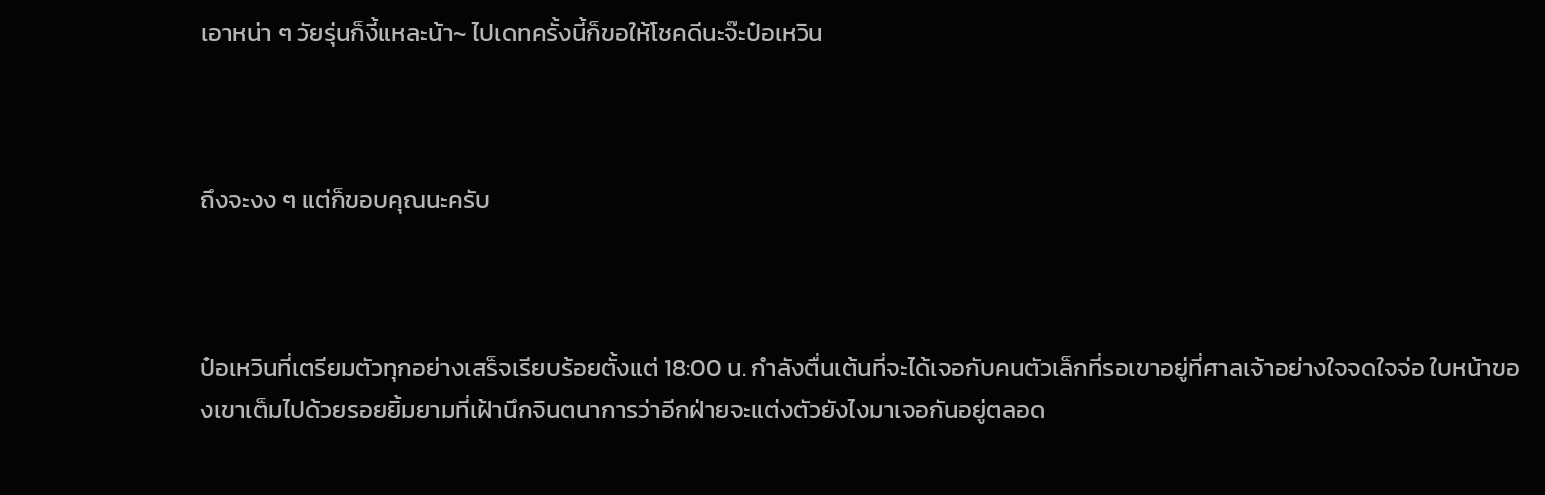เอาหน่า ๆ วัยรุ่นก็งี้แหละน้า~ ไปเดทครั้งนี้ก็ขอให้โชคดีนะจ๊ะป๋อเหวิน



ถึงจะงง ๆ แต่ก็ขอบคุณนะครับ



ป๋อเหวินที่เตรียมตัวทุกอย่างเสร็จเรียบร้อยตั้งแต่ 18:00 น. กำลังตื่นเต้นที่จะได้เจอกับคนตัวเล็กที่รอเขาอยู่ที่ศาลเจ้าอย่างใจจดใจจ่อ ใบหน้าของเขาเต็มไปด้วยรอยยิ้มยามที่เฝ้านึกจินตนาการว่าอีกฝ่ายจะแต่งตัวยังไงมาเจอกันอยู่ตลอด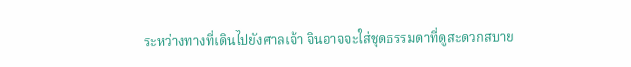ระหว่างทางที่เดินไปยังศาลเจ้า จินอาจจะใส่ชุดธรรมดาที่ดูสะดวกสบาย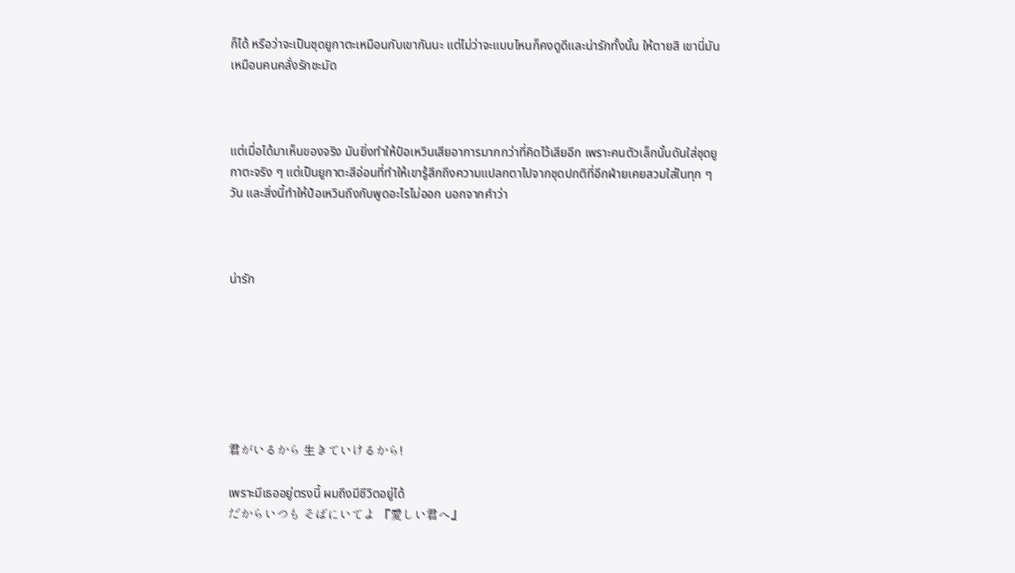ก็ได้ หรือว่าจะเป็นชุดยูกาตะเหมือนกับเขากันนะ แต่ไม่ว่าจะแบบไหนก็คงดูดีและน่ารักทั้งนั้น ให้ตายสิ เขานี่มันเหมือนคนคลั่งรักชะมัด



แต่เมื่อได้มาเห็นของจริง มันยิ่งทำให้ป๋อเหวินเสียอาการมากกว่าที่คิดไว้เสียอีก เพราะคนตัวเล็กนั้นดันใส่ชุดยูกาตะจริง ๆ แต่เป็นยูกาตะสีอ่อนที่ทำให้เขารู้สึกถึงความแปลกตาไปจากชุดปกติที่อีกฝ่ายเคยสวมใส่ในทุก ๆ วัน และสิ่งนี้ทำให้ป๋อเหวินถึงกับพูดอะไรไม่ออก นอกจากคำว่า



น่ารัก







君がいるから 生きていけるから!

เพราะมีเธออยู่ตรงนี้ ผมถึงมีชีวิตอยู่ได้
だからいつも そばにいてよ 『愛しい君へ』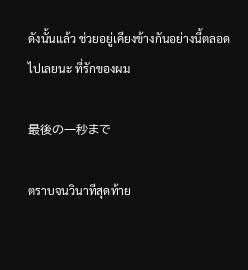ดังนั้นแล้ว ช่วยอยู่เคียงข้างกันอย่างนี้ตลอดไปเลยนะ ที่รักของผม

最後の一秒まで

ตราบจนวินาทีสุดท้าย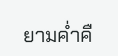ยามค่ำคื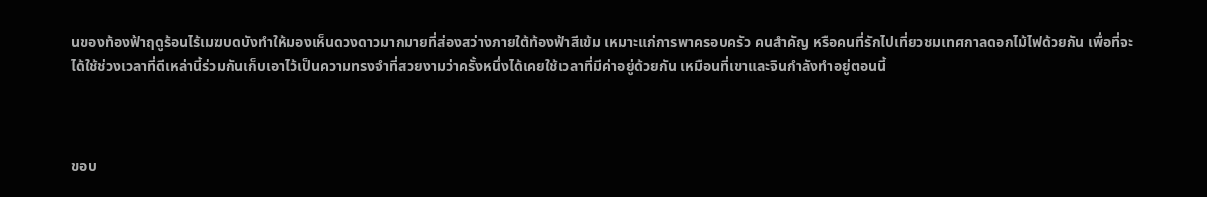นของท้องฟ้าฤดูร้อนไร้เมฆบดบังทำให้มองเห็นดวงดาวมากมายที่ส่องสว่างภายใต้ท้องฟ้าสีเข้ม เหมาะแก่การพาครอบครัว คนสำคัญ หรือคนที่รักไปเที่ยวชมเทศกาลดอกไม้ไฟด้วยกัน เพื่อที่จะได้ใช้ช่วงเวลาที่ดีเหล่านี้ร่วมกันเก็บเอาไว้เป็นความทรงจำที่สวยงามว่าครั้งหนึ่งได้เคยใช้เวลาที่มีค่าอยู่ด้วยกัน เหมือนที่เขาและจินกำลังทำอยู่ตอนนี้



ขอบ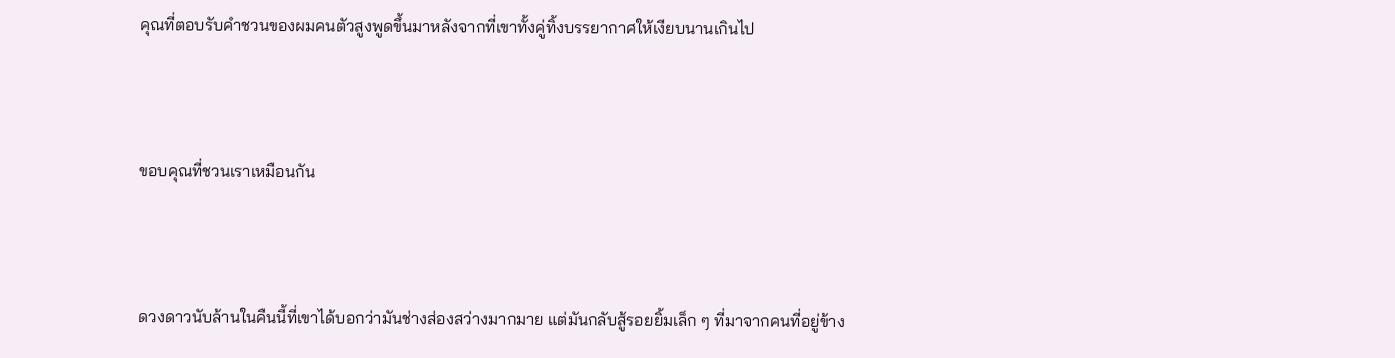คุณที่ตอบรับคำชวนของผมคนตัวสูงพูดขึ้นมาหลังจากที่เขาทั้งคู่ทิ้งบรรยากาศให้เงียบนานเกินไป



ขอบคุณที่ชวนเราเหมือนกัน



ดวงดาวนับล้านในคืนนี้ที่เขาได้บอกว่ามันช่างส่องสว่างมากมาย แต่มันกลับสู้รอยยิ้มเล็ก ๆ ที่มาจากคนที่อยู่ข้าง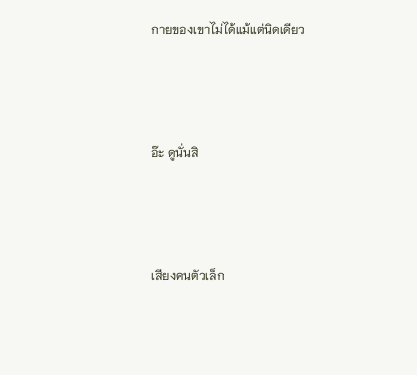กายของเขาไม่ได้แม้แต่นิดเดียว



อ๊ะ ดูนั่นสิ



เสียงคนตัวเล็ก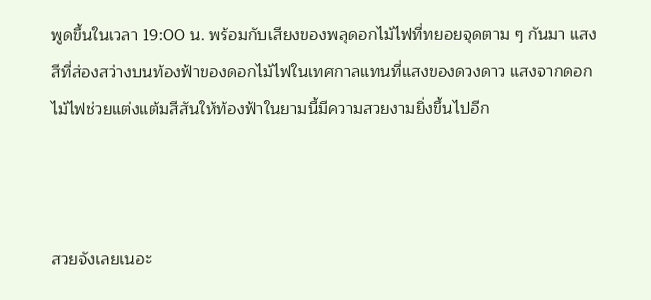พูดขึ้นในเวลา 19:00 น. พร้อมกับเสียงของพลุดอกไม้ไฟที่ทยอยจุดตาม ๆ กันมา แสงสีที่ส่องสว่างบนท้องฟ้าของดอกไม้ไฟในเทศกาลแทนที่แสงของดวงดาว แสงจากดอกไม้ไฟช่วยแต่งแต้มสีสันให้ท้องฟ้าในยามนี้มีความสวยงามยิ่งขึ้นไปอีก



สวยจังเลยเนอะ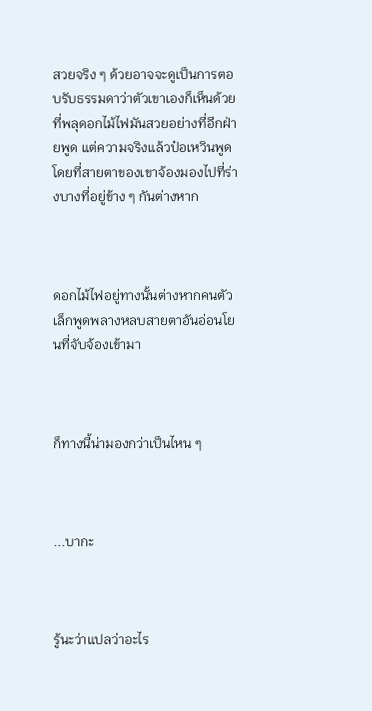สวยจริง ๆ ด้วยอาจจะดูเป็นการตอบรับธรรมดาว่าตัวเขาเองก็เห็นด้วยที่พลุดอกไม้ไฟมันสวยอย่างที่อีกฝ่ายพูด แต่ความจริงแล้วป๋อเหวินพูดโดยที่สายตาของเขาจ้องมองไปที่ร่างบางที่อยู่ข้าง ๆ กันต่างหาก



ดอกไม้ไฟอยู่ทางนั้นต่างหากคนตัวเล็กพูดพลางหลบสายตาอันอ่อนโยนที่จับจ้องเข้ามา



ก็ทางนี้น่ามองกว่าเป็นไหน ๆ



...บากะ



รู้นะว่าแปลว่าอะไร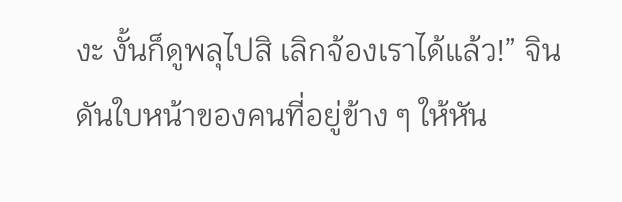งะ งั้นก็ดูพลุไปสิ เลิกจ้องเราได้แล้ว!” จินดันใบหน้าของคนที่อยู่ข้าง ๆ ให้หัน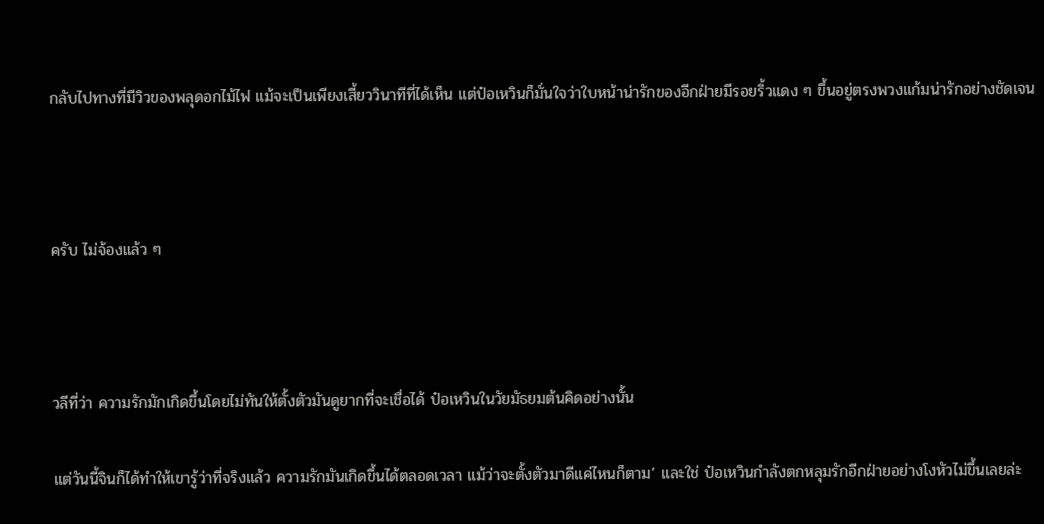กลับไปทางที่มีวิวของพลุดอกไม้ไฟ แม้จะเป็นเพียงเสี้ยววินาทีที่ได้เห็น แต่ป๋อเหวินก็มั่นใจว่าใบหน้าน่ารักของอีกฝ่ายมีรอยริ้วแดง ๆ ขึ้นอยู่ตรงพวงแก้มน่ารักอย่างชัดเจน



ครับ ไม่จ้องแล้ว ๆ



วลีที่ว่า ความรักมักเกิดขึ้นโดยไม่ทันให้ตั้งตัวมันดูยากที่จะเชื่อได้ ป๋อเหวินในวัยมัธยมต้นคิดอย่างนั้น

แต่วันนี้จินก็ได้ทำให้เขารู้ว่าที่จริงแล้ว ความรักมันเกิดขึ้นได้ตลอดเวลา แม้ว่าจะตั้งตัวมาดีแค่ไหนก็ตาม’ และใช่ ป๋อเหวินกำลังตกหลุมรักอีกฝ่ายอย่างโงหัวไม่ขึ้นเลยล่ะ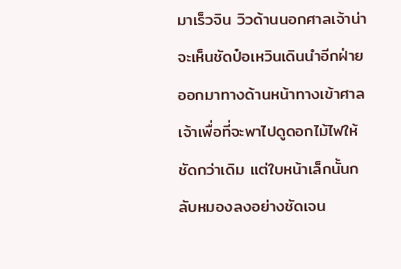มาเร็วจิน วิวด้านนอกศาลเจ้าน่าจะเห็นชัดป๋อเหวินเดินนำอีกฝ่ายออกมาทางด้านหน้าทางเข้าศาลเจ้าเพื่อที่จะพาไปดูดอกไม้ไฟให้ชัดกว่าเดิม แต่ใบหน้าเล็กนั้นกลับหมองลงอย่างชัดเจน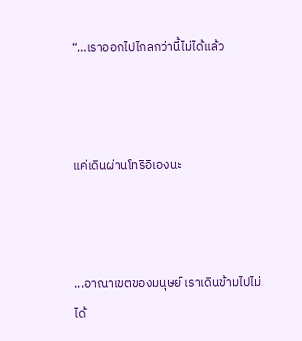“…เราออกไปไกลกว่านี้ไม่ได้แล้ว



แค่เดินผ่านโทริอิเองนะ



...อาณาเขตของมนุษย์ เราเดินข้ามไปไม่ได้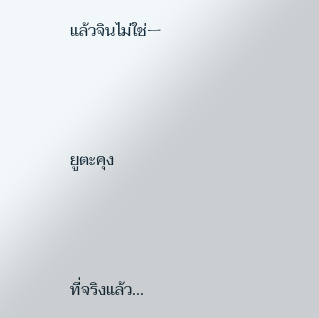แล้วจินไม่ใช่ㅡ



ยูตะคุง



ที่จริงแล้ว...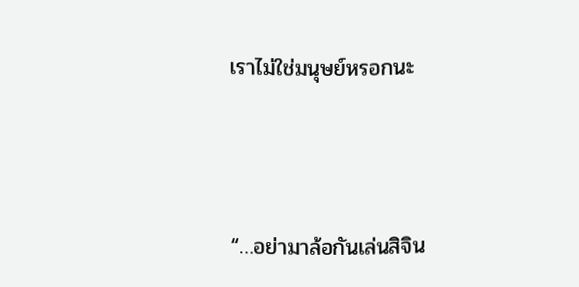เราไม่ใช่มนุษย์หรอกนะ



“…อย่ามาล้อกันเล่นสิจิน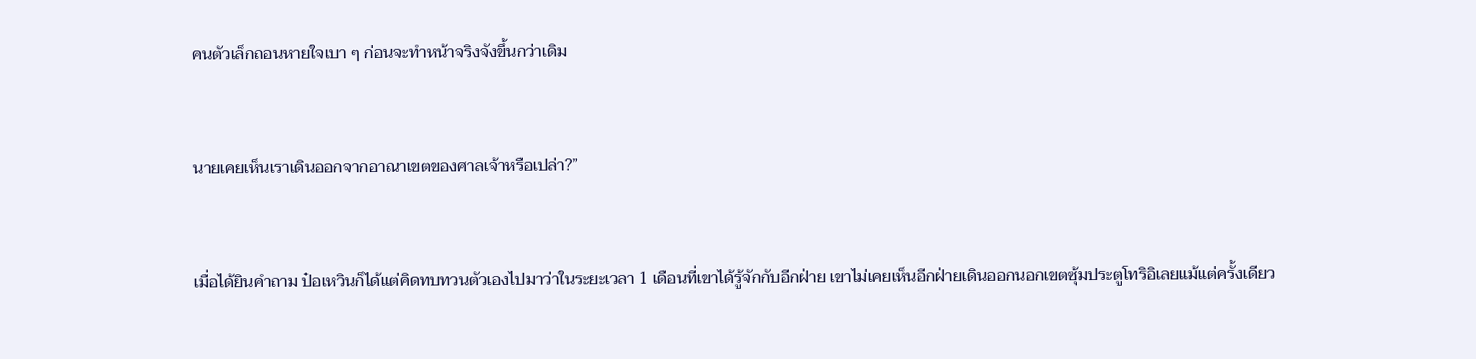คนตัวเล็กถอนหายใจเบา ๆ ก่อนจะทำหน้าจริงจังขึ้นกว่าเดิม



นายเคยเห็นเราเดินออกจากอาณาเขตของศาลเจ้าหรือเปล่า?”



เมื่อได้ยินคำถาม ป๋อเหวินก็ได้แต่คิดทบทวนตัวเองไปมาว่าในระยะเวลา 1 เดือนที่เขาได้รู้จักกับอีกฝ่าย เขาไม่เคยเห็นอีกฝ่ายเดินออกนอกเขตซุ้มประตูโทริอิเลยแม้แต่ครั้งเดียว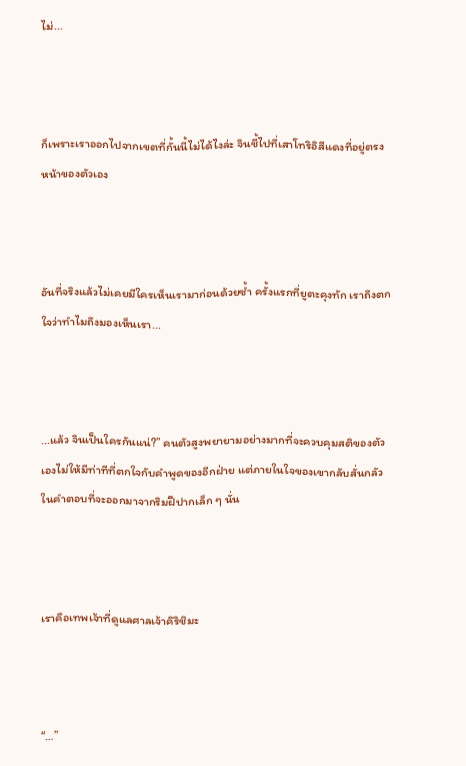ไม่...



ก็เพราะเราออกไปจากเขตที่กั้นนี้ไม่ได้ไงล่ะ จินชี้ไปที่เสาโทริอิสีแดงที่อยู่ตรงหน้าของตัวเอง



อันที่จริงแล้วไม่เคยมีใครเห็นเรามาก่อนด้วยซ้ำ ครั้งแรกที่ยูตะคุงทัก เราถึงตกใจว่าทำไมถึงมองเห็นเรา...



...แล้ว จินเป็นใครกันแน่?” คนตัวสูงพยายามอย่างมากที่จะควบคุมสติของตัวเองไม่ให้มีท่าทีที่ตกใจกับคำพูดของอีกฝ่าย แต่ภายในใจของเขากลับสั่นกลัวในคำตอบที่จะออกมาจากริมฝีปากเล็ก ๆ นั่น



เราคือเทพเจ้าที่ดูแลศาลเจ้าคิริชิมะ



“…”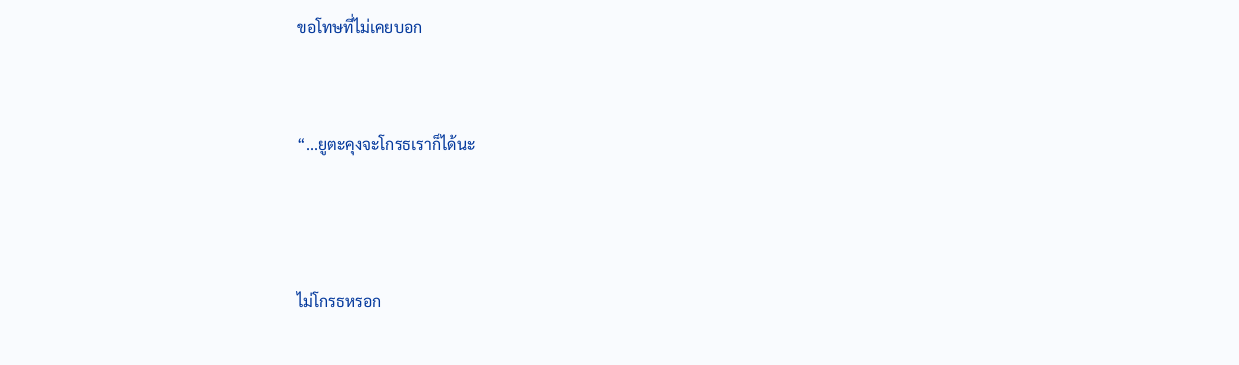ขอโทษที่ไม่เคยบอก


“...ยูตะคุงจะโกรธเราก็ได้นะ



ไม่โกรธหรอก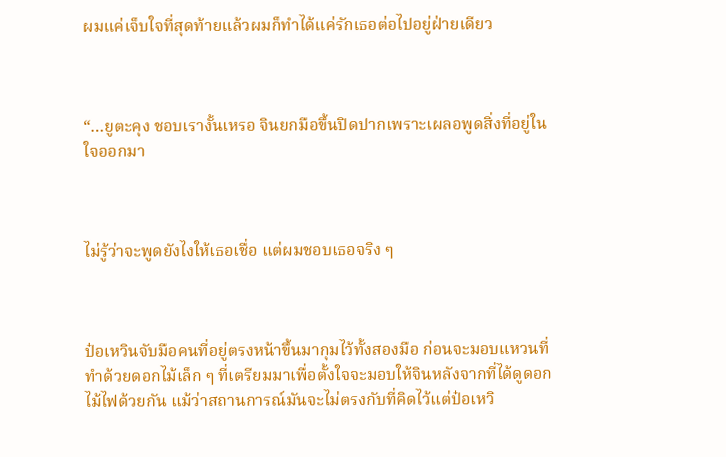ผมแค่เจ็บใจที่สุดท้ายแล้วผมก็ทำได้แค่รักเธอต่อไปอยู่ฝ่ายเดียว



“…ยูตะคุง ชอบเรางั้นเหรอ จินยกมือขึ้นปิดปากเพราะเผลอพูดสิ่งที่อยู่ในใจออกมา



ไม่รู้ว่าจะพูดยังไงให้เธอเชื่อ แต่ผมชอบเธอจริง ๆ



ป๋อเหวินจับมือคนที่อยู่ตรงหน้าขึ้นมากุมไว้ทั้งสองมือ ก่อนจะมอบแหวนที่ทำด้วยดอกไม้เล็ก ๆ ที่เตรียมมาเพื่อตั้งใจจะมอบให้จินหลังจากที่ได้ดูดอกไม้ไฟด้วยกัน แม้ว่าสถานการณ์มันจะไม่ตรงกับที่คิดไว้แต่ป๋อเหวิ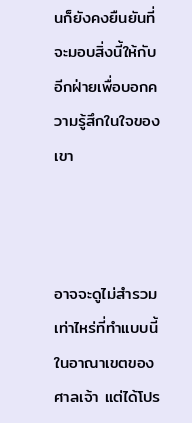นก็ยังคงยืนยันที่จะมอบสิ่งนี้ให้กับอีกฝ่ายเพื่อบอกความรู้สึกในใจของเขา



อาจจะดูไม่สำรวมเท่าไหร่ที่ทำแบบนี้ในอาณาเขตของศาลเจ้า แต่ได้โปร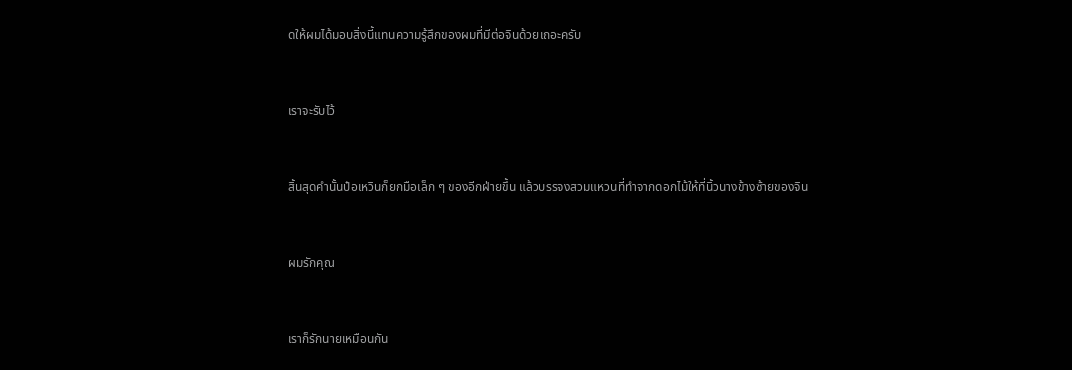ดให้ผมได้มอบสิ่งนี้แทนความรู้สึกของผมที่มีต่อจินด้วยเถอะครับ



เราจะรับไว้



สิ้นสุดคำนั้นป๋อเหวินก็ยกมือเล็ก ๆ ของอีกฝ่ายขึ้น แล้วบรรจงสวมแหวนที่ทำจากดอกไม้ให้ที่นิ้วนางข้างซ้ายของจิน



ผมรักคุณ



เราก็รักนายเหมือนกัน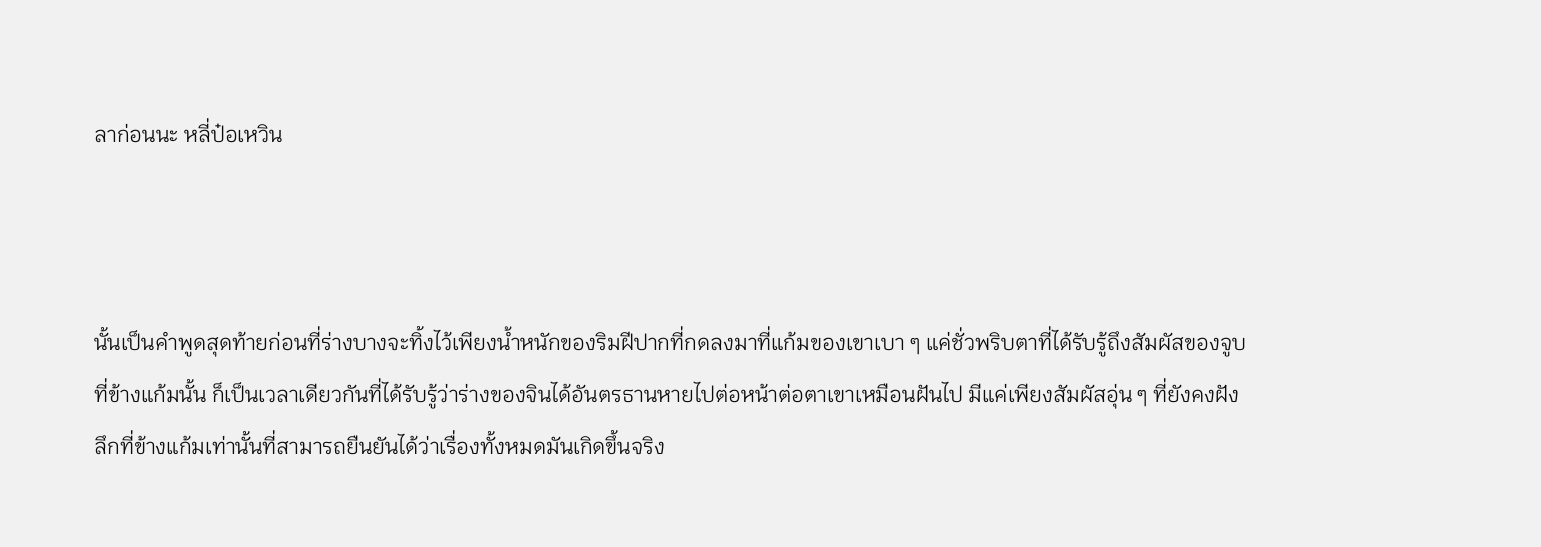ลาก่อนนะ หลี่ป๋อเหวิน



นั้นเป็นคำพูดสุดท้ายก่อนที่ร่างบางจะทิ้งไว้เพียงน้ำหนักของริมฝีปากที่กดลงมาที่แก้มของเขาเบา ๆ แค่ชั่วพริบตาที่ได้รับรู้ถึงสัมผัสของจูบที่ข้างแก้มนั้น ก็เป็นเวลาเดียวกันที่ได้รับรู้ว่าร่างของจินได้อันตรธานหายไปต่อหน้าต่อตาเขาเหมือนฝันไป มีแค่เพียงสัมผัสอุ่น ๆ ที่ยังคงฝังลึกที่ข้างแก้มเท่านั้นที่สามารถยืนยันได้ว่าเรื่องทั้งหมดมันเกิดขึ้นจริง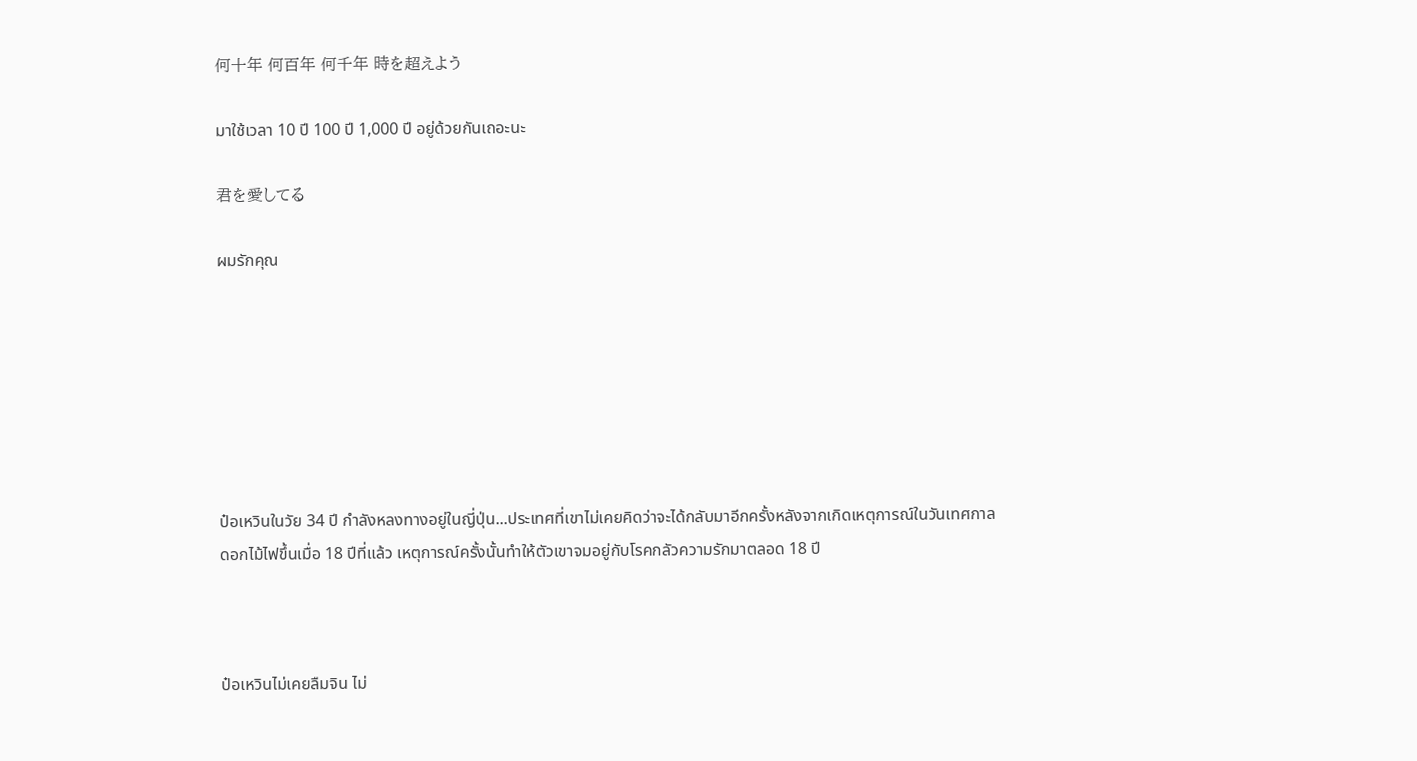何十年 何百年 何千年 時を超えよう

มาใช้เวลา 10 ปี 100 ปี 1,000 ปี อยู่ด้วยกันเถอะนะ

君を愛してる

ผมรักคุณ







ป๋อเหวินในวัย 34 ปี กำลังหลงทางอยู่ในญี่ปุ่น...ประเทศที่เขาไม่เคยคิดว่าจะได้กลับมาอีกครั้งหลังจากเกิดเหตุการณ์ในวันเทศกาลดอกไม้ไฟขึ้นเมื่อ 18 ปีที่แล้ว เหตุการณ์ครั้งนั้นทำให้ตัวเขาจมอยู่กับโรคกลัวความรักมาตลอด 18 ปี



ป๋อเหวินไม่เคยลืมจิน ไม่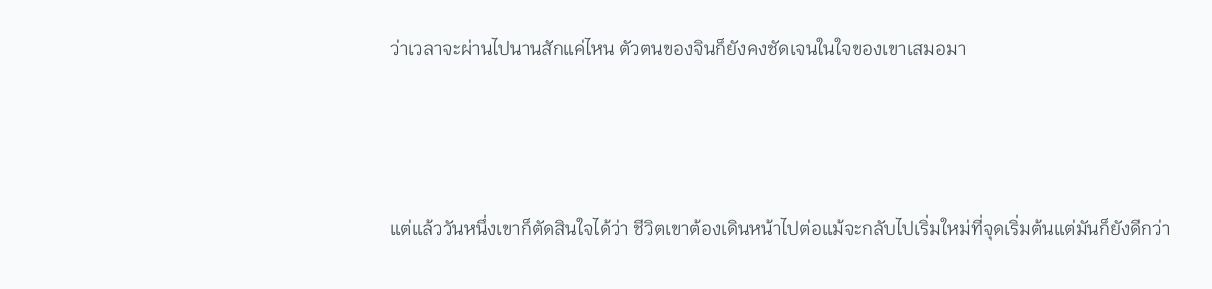ว่าเวลาจะผ่านไปนานสักแค่ไหน ตัวตนของจินก็ยังคงชัดเจนในใจของเขาเสมอมา



แต่แล้ววันหนึ่งเขาก็ตัดสินใจได้ว่า ชีวิตเขาต้องเดินหน้าไปต่อแม้จะกลับไปเริ่มใหม่ที่จุดเริ่มต้นแต่มันก็ยังดีกว่า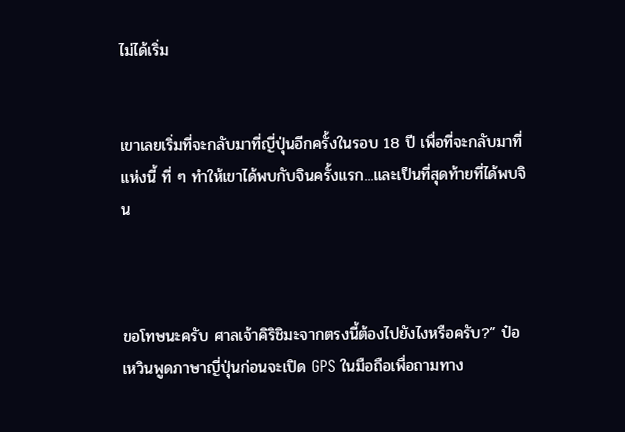ไม่ได้เริ่ม


เขาเลยเริ่มที่จะกลับมาที่ญี่ปุ่นอีกครั้งในรอบ 18 ปี เพื่อที่จะกลับมาที่แห่งนี้ ที่ ๆ ทำให้เขาได้พบกับจินครั้งแรก...และเป็นที่สุดท้ายที่ได้พบจิน



ขอโทษนะครับ ศาลเจ้าคิริชิมะจากตรงนี้ต้องไปยังไงหรือครับ?” ป๋อเหวินพูดภาษาญี่ปุ่นก่อนจะเปิด GPS ในมือถือเพื่อถามทาง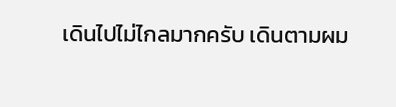เดินไปไม่ไกลมากครับ เดินตามผม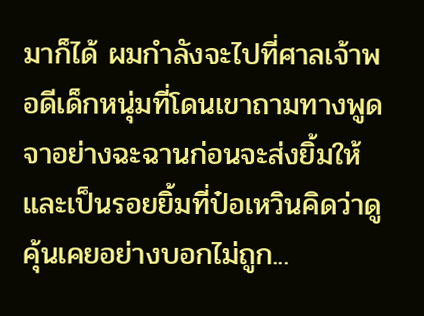มาก็ได้ ผมกำลังจะไปที่ศาลเจ้าพอดีเด็กหนุ่มที่โดนเขาถามทางพูดจาอย่างฉะฉานก่อนจะส่งยิ้มให้ และเป็นรอยยิ้มที่ป๋อเหวินคิดว่าดูคุ้นเคยอย่างบอกไม่ถูก...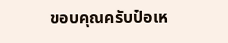ขอบคุณครับป๋อเห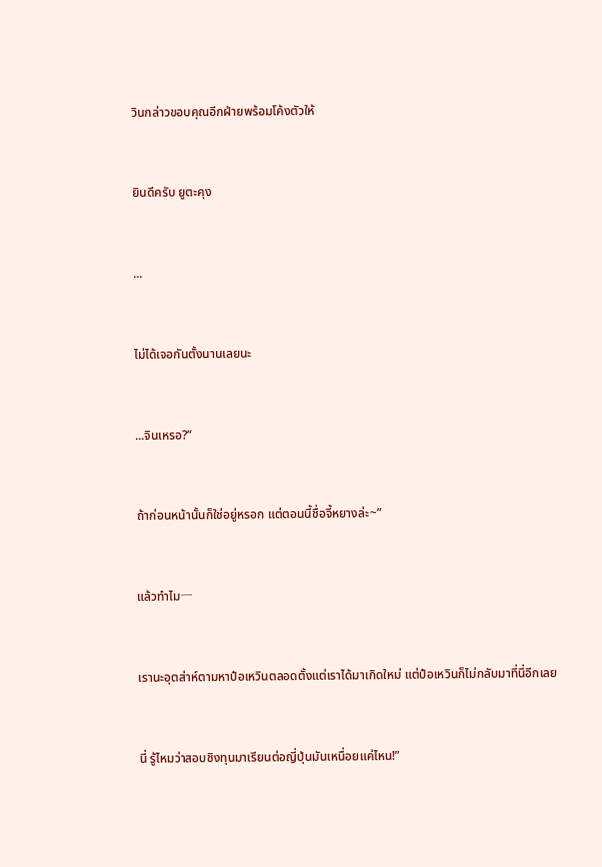วินกล่าวขอบคุณอีกฝ่ายพร้อมโค้งตัวให้



ยินดีครับ ยูตะคุง



...



ไม่ได้เจอกันตั้งนานเลยนะ



...จินเหรอ?”



ถ้าก่อนหน้านั้นก็ใช่อยู่หรอก แต่ตอนนี้ชื่อจี้หยางล่ะ~”



แล้วทำไมㅡ



เรานะอุตส่าห์ตามหาป๋อเหวินตลอดตั้งแต่เราได้มาเกิดใหม่ แต่ป๋อเหวินก็ไม่กลับมาที่นี่อีกเลย



นี่ รู้ไหมว่าสอบชิงทุนมาเรียนต่อญี่ปุ่นมันเหนื่อยแค่ไหน!”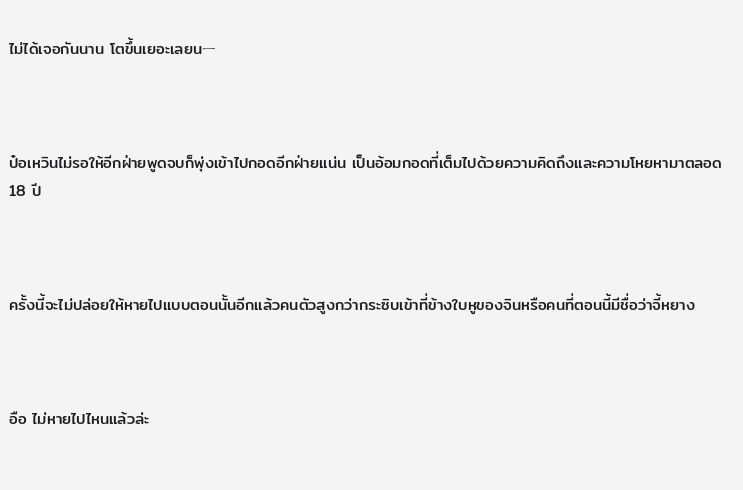ไม่ได้เจอกันนาน โตขึ้นเยอะเลยนㅡ



ป๋อเหวินไม่รอให้อีกฝ่ายพูดจบก็พุ่งเข้าไปกอดอีกฝ่ายแน่น เป็นอ้อมกอดที่เต็มไปด้วยความคิดถึงและความโหยหามาตลอด 18 ปี



ครั้งนี้จะไม่ปล่อยให้หายไปแบบตอนนั้นอีกแล้วคนตัวสูงกว่ากระซิบเข้าที่ข้างใบหูของจินหรือคนที่ตอนนี้มีชื่อว่าจี้หยาง



อือ ไม่หายไปไหนแล้วล่ะ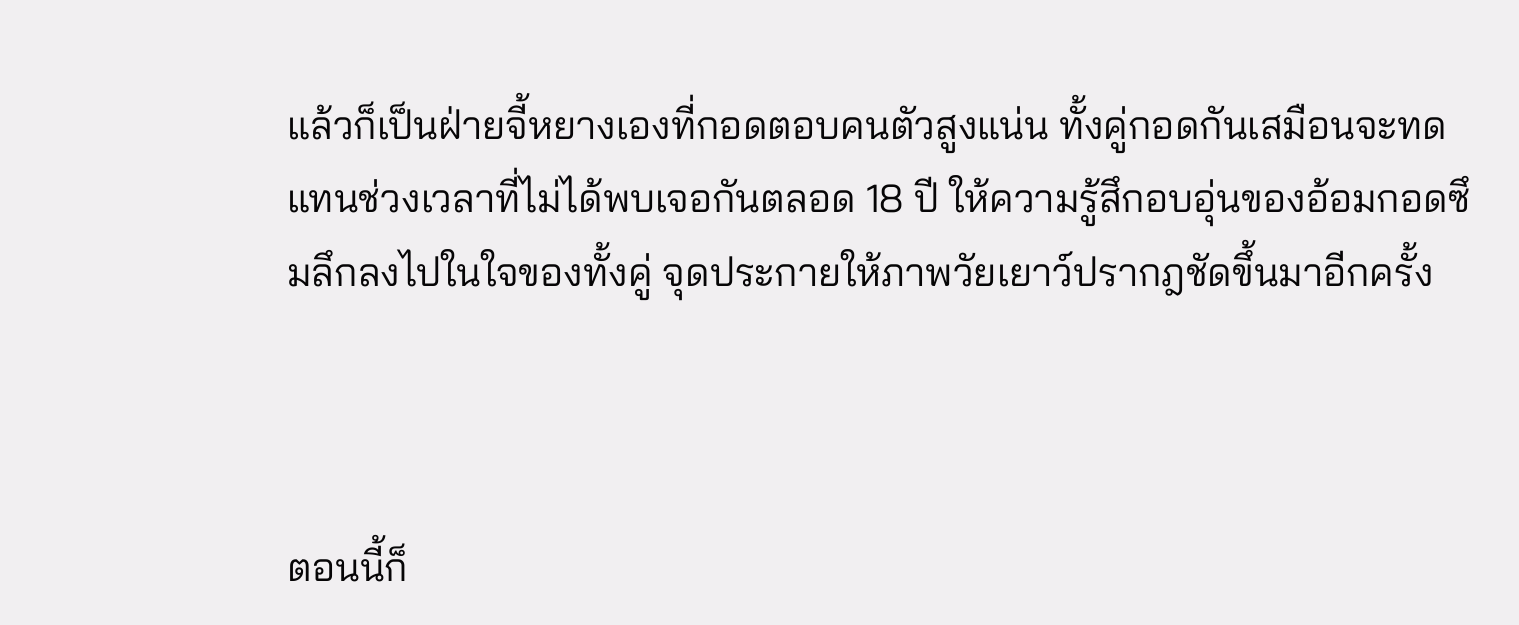แล้วก็เป็นฝ่ายจี้หยางเองที่กอดตอบคนตัวสูงแน่น ทั้งคู่กอดกันเสมือนจะทดแทนช่วงเวลาที่ไม่ได้พบเจอกันตลอด 18 ปี ให้ความรู้สึกอบอุ่นของอ้อมกอดซึมลึกลงไปในใจของทั้งคู่ จุดประกายให้ภาพวัยเยาว์ปรากฎชัดขึ้นมาอีกครั้ง



ตอนนี้ก็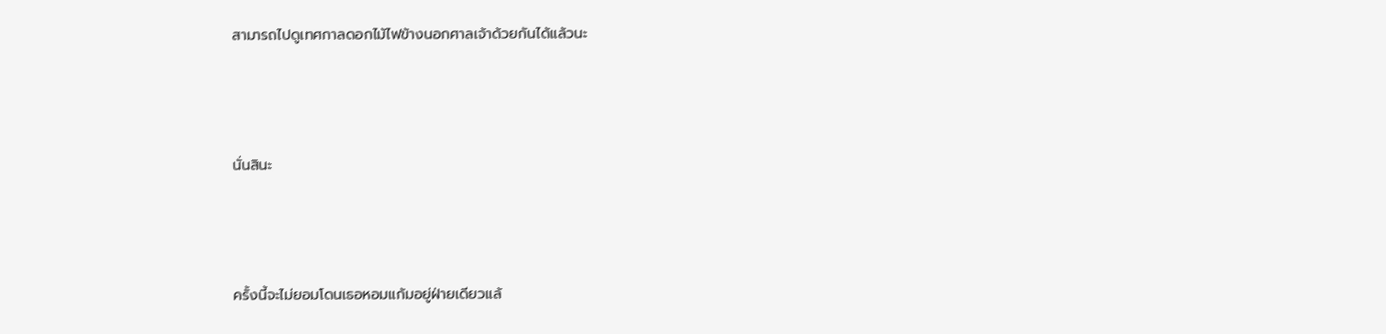สามารถไปดูเทศกาลดอกไม้ไฟข้างนอกศาลเจ้าด้วยกันได้แล้วนะ



นั่นสินะ



ครั้งนี้จะไม่ยอมโดนเธอหอมแก้มอยู่ฝ่ายเดียวแล้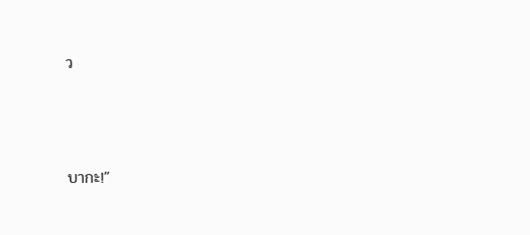ว



บากะ!”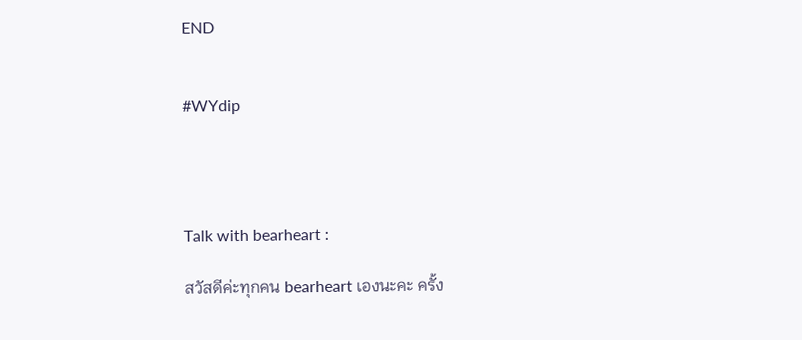END


#WYdip




Talk with bearheart :

สวัสดีค่ะทุกคน bearheart เองนะคะ ครั้ง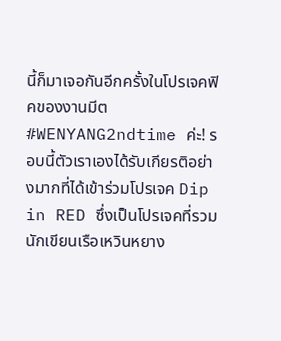นี้ก็มาเจอกันอีกครั้งในโปรเจคฟิคของงานมีต #WENYANG2ndtime ค่ะ! รอบนี้ตัวเราเองได้รับเกียรติอย่างมากที่ได้เข้าร่วมโปรเจค Dip in RED ซึ่งเป็นโปรเจคที่รวมนักเขียนเรือเหวินหยาง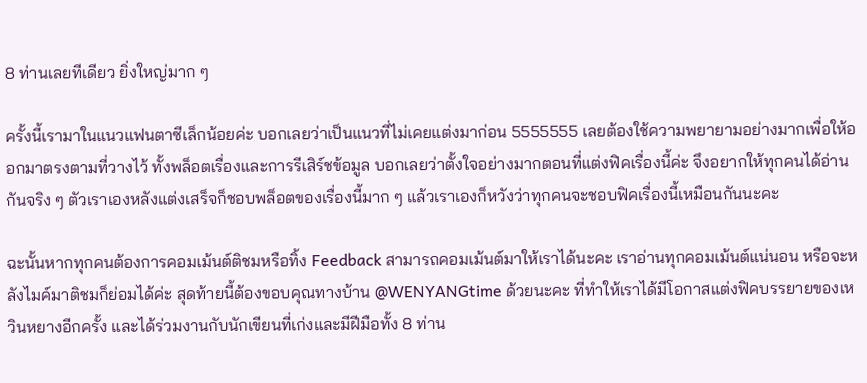8 ท่านเลยทีเดียว ยิ่งใหญ่มาก ๆ

ครั้งนี้เรามาในแนวแฟนตาซีเล็กน้อยค่ะ บอกเลยว่าเป็นแนวที่ไม่เคยแต่งมาก่อน 5555555 เลยต้องใช้ความพยายามอย่างมากเพื่อให้ออกมาตรงตามที่วางไว้ ทั้งพล็อตเรื่องและการรีเสิร์ชข้อมูล บอกเลยว่าตั้งใจอย่างมากตอนที่แต่งฟิคเรื่องนี้ค่ะ จึงอยากให้ทุกคนได้อ่านกันจริง ๆ ตัวเราเองหลังแต่งเสร็จก็ชอบพล็อตของเรื่องนี้มาก ๆ แล้วเราเองก็หวังว่าทุกคนจะชอบฟิคเรื่องนี้เหมือนกันนะคะ

ฉะนั้นหากทุกคนต้องการคอมเม้นต์ติชมหรือทิ้ง Feedback สามารถคอมเม้นต์มาให้เราได้นะคะ เราอ่านทุกคอมเม้นต์แน่นอน หรือจะหลังไมค์มาติชมก็ย่อมได้ค่ะ สุดท้ายนี้ต้องขอบคุณทางบ้าน @WENYANGtime ด้วยนะคะ ที่ทำให้เราได้มีโอกาสแต่งฟิคบรรยายของเหวินหยางอีกครั้ง และได้ร่วมงานกับนักเขียนที่เก่งและมีฝีมือทั้ง 8 ท่าน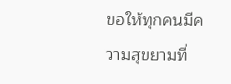ขอให้ทุกคนมีความสุขยามที่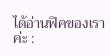ได้อ่านฟิคของเราค่ะ :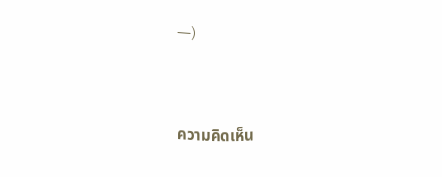ㅡ)



ความคิดเห็น